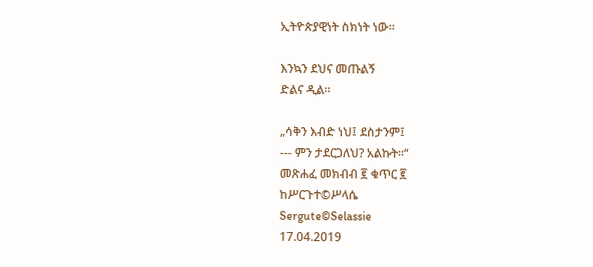ኢትዮጵያዊነት ስክነት ነው።

እንኳን ደህና መጡልኝ
ድልና ዲል።

„ሳቅን እብድ ነህ፤ ደስታንም፤
--- ምን ታደርጋለህ? አልኩት።“
መጽሐፈ መክብብ ፪ ቁጥር ፪
ከሥርጉተ©ሥላሴ
Sergute©Selassie
17.04.2019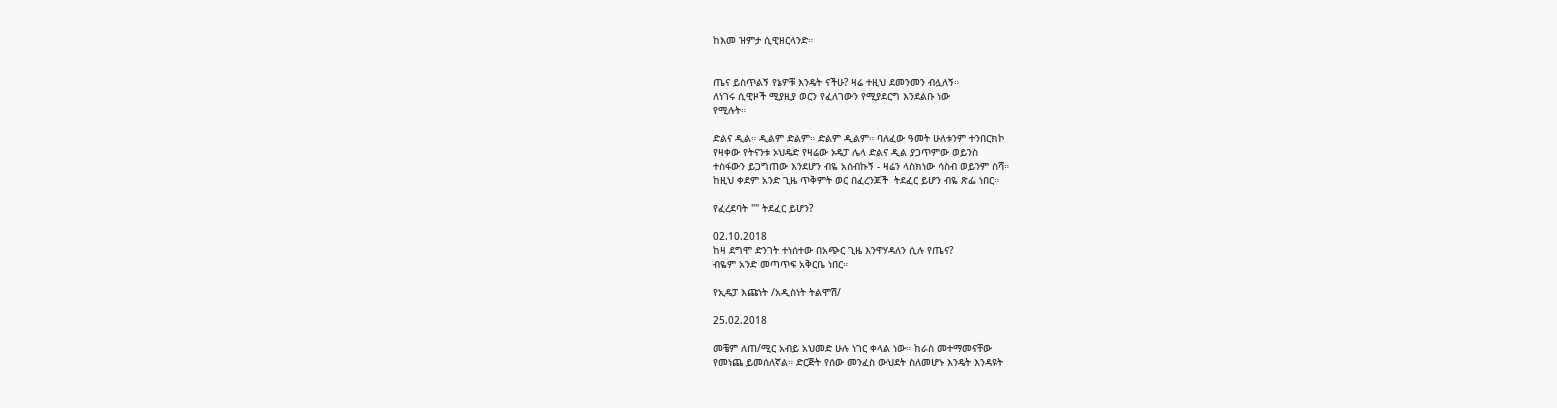ከእመ ዝምታ ሲዊዘርላንድ።


ጤና ይስጥልኝ የኔዎቹ እንዴት ናችሁ? ዛሬ ተዚህ ደመንመን ብሏለኝ።
ለነገሩ ሲዊዞች ሚያዚያ ወርን የፈለገውን የሚያደርግ እንደልቡ ነው
የሚሉት።

ድልና ዲል። ዲልም ድልም። ድልም ዲልም። ባለፈው ዓመት ሁለቱንም ተንበርክኮ
የዛቀው የትናንቱ ኦህዴድ የዛሬው ኦዴፓ ሌላ ድልና ዲል ያጋጥምው ወይንስ
ተስፋውን ይጋግጠው እንደሆን ብዬ አሰብኩኝ - ዛሬን ላስክነው ሳስብ ወይንም ስሻ።
ከዚህ ቀደም አንድ ጊዜ ጥቅምት ወር በፈረንጆች  ትደፈር ይሆን ብዬ ጽፌ ነበር።

የፈረደባት "" ትደፈር ይሆን?

02.10.2018
ከዛ ደግሞ ድንገት ተነሰተው በአጭር ጊዜ እንዋሃዳለን ሲሉ የጤና?
ብዬም አንድ መጣጥፍ አቅርቤ ነበር።

የኢዴፓ እጩነት /አዲስነት ትልሞሽ/

25.02.2018

መቼም ለጠ/ሚር አብይ አህመድ ሁሉ ነገር ቀላል ነው። ከራስ መተማመናቸው
የመነጨ ይመሰለኛል። ድርጅት የሰው መንፈስ ውህደት ስለመሆኑ እንዴት እንዳዩት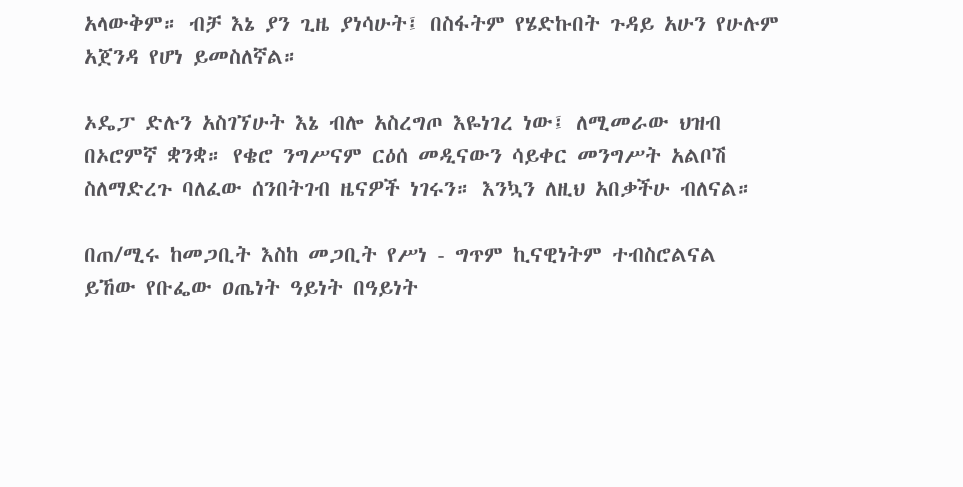አላውቅም። ብቻ እኔ ያን ጊዜ ያነሳሁት፤ በስፋትም የሄድኩበት ጉዳይ አሁን የሁሉም አጀንዳ የሆነ ይመስለኛል።

ኦዴፓ ድሉን አስገኘሁት እኔ ብሎ አስረግጦ እዬነገረ ነው፤ ለሚመራው ህዝብ
በኦሮምኛ ቋንቋ። የቄሮ ንግሥናም ርዕሰ መዲናውን ሳይቀር መንግሥት አልቦሽ
ስለማድረጉ ባለፈው ሰንበትገብ ዜናዎች ነገሩን። እንኳን ለዚህ አበቃችሁ ብለናል።

በጠ/ሚሩ ከመጋቢት እስከ መጋቢት የሥነ - ግጥም ኪናዊነትም ተብስሮልናል
ይኸው የቡፌው ዐጤነት ዓይነት በዓይነት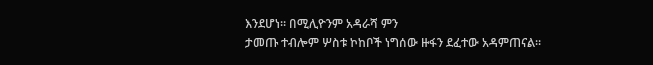እንደሆነ። በሚሊዮንም አዳራሻ ምን
ታመጡ ተብሎም ሦስቱ ኮከቦች ነግሰው ዙፋን ደፈተው አዳምጠናል።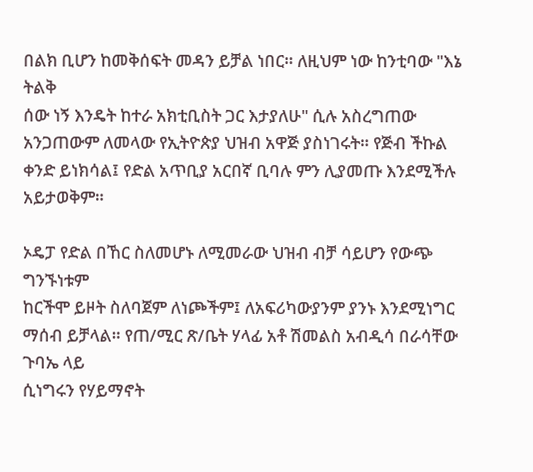በልክ ቢሆን ከመቅሰፍት መዳን ይቻል ነበር። ለዚህም ነው ከንቲባው "እኔ ትልቅ
ሰው ነኝ እንዴት ከተራ አክቲቢስት ጋር እታያለሁ" ሲሉ አስረግጠው አንጋጠውም ለመላው የኢትዮጵያ ህዝብ አዋጅ ያስነገሩት። የጅብ ችኩል
ቀንድ ይነክሳል፤ የድል አጥቢያ አርበኛ ቢባሉ ምን ሊያመጡ እንደሚችሉ አይታወቅም።

ኦዴፓ የድል በኸር ስለመሆኑ ለሚመራው ህዝብ ብቻ ሳይሆን የውጭ ግንኙነቱም
ከርችሞ ይዞት ስለባጀም ለነጮችም፤ ለአፍሪካውያንም ያንኑ እንደሚነግር ማሰብ ይቻላል። የጠ/ሚር ጽ/ቤት ሃላፊ አቶ ሽመልስ አብዲሳ በራሳቸው ጉባኤ ላይ
ሲነግሩን የሃይማኖት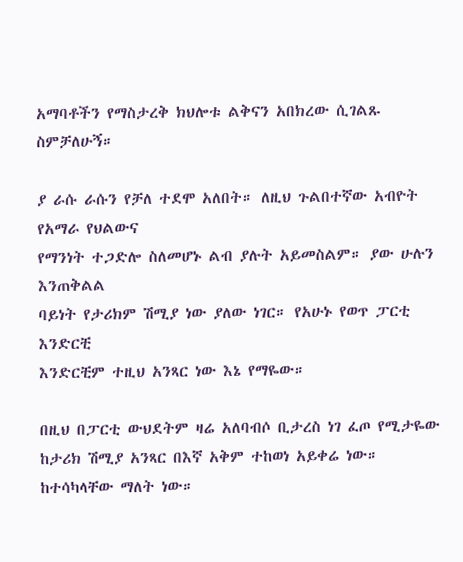አማባቶችን የማስታረቅ ክህሎቱ ልቅናን አበክረው ሲገልጹ ስምቻለሁኝ።

ያ ራሱ ራሱን የቻለ ተደሞ አለበት። ለዚህ ጉልበተኛው አብዮት የአማራ የህልውና
የማንነት ተጋድሎ ስለመሆኑ ልብ ያሉት አይመስልም። ያው ሁሉን እንጠቅልል
ባይነት የታሪክም ሽሚያ ነው ያለው ነገር። የአሁኑ የወጥ ፓርቲ እንድርቺ
እንድርቺም ተዚህ አንጻር ነው እኔ የማዬው።

በዚህ በፓርቲ ውህደትም ዛሬ አለባብሶ ቢታረስ ነገ ፈጦ የሚታዬው ከታሪክ ሽሚያ አንጻር በእኛ አቅም ተከወነ አይቀሬ ነው። ከተሳካላቸው ማለት ነው።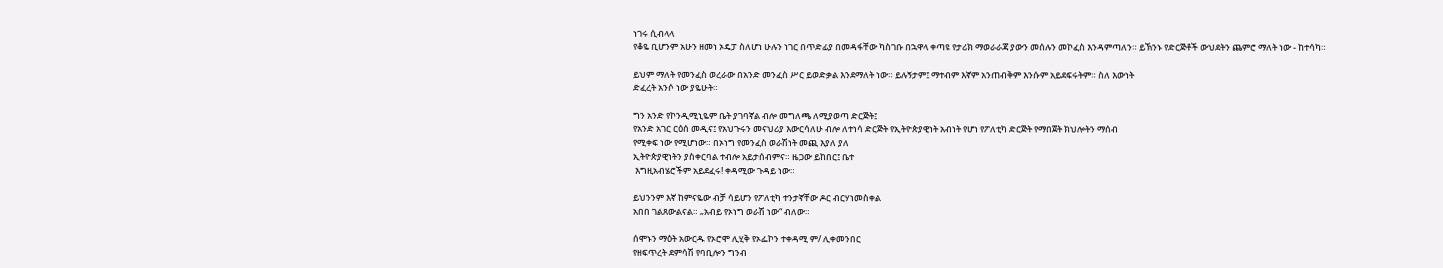ነገሩ ሲብላላ
የቆዬ ቢሆንም አሁን ዘመነ ኦዴፓ ስለሆነ ሁሉን ነገር በጥድፊያ በመዳፋቸው ካስገቡ በኋዋላ ቀጣዩ የታሪክ ማወራራጃ ያውን መሰሉን መኮፈስ እንዳምጣለን። ይኽንኑ የድርጅቶች ውህደትን ጨምሮ ማለት ነው - ከተሳካ።

ይህም ማለት የመንፈስ ወረራው በአንድ መንፈስ ሥር ይወድቃል እንደማለት ነው። ይሉኝታም፤ ማተብም እኛም አንጠብቅም እንሱም አይደፍሩትም። ስለ እውነት
ድፈረት አንሶ ነው ያዬሁት።

ግን አንድ የኮንዲሚኒዬም ቤት ያገባኛል ብሎ መግለጫ ለሚያወጣ ድርጅት፤
የአንድ አገር ርዕሰ መዲና፤ የአህጉሩን መናህሪያ እውርሳለሁ ብሎ ለተነሳ ድርጅት የኢትዮጵያዊነት አብነት የሆነ የፖለቲካ ድርጅት የማበጀት ክህሎትን ማሰብ
የሚቀፍ ነው የሚሆነው። በኦነግ የመንፈስ ወራሽነት መጪ እያለ ያለ
ኢትዮጵያዊነትን ያስቀርባል ተብሎ አይታሰብምና። ዜጋው ይከበር፤ ቤተ
 እግዚአብሄሮችም አይደፈሩ! ቀዳሚው ጉዳይ ነው።

ይህንንም እኛ ከምናዬው ብቻ ሳይሆን የፖለቲካ ተንታኛቸው ዶር ብርሃነመስቀል
አበበ ገልጸውልናል። „አብይ የኦነግ ወራሽ ነው“ ብለው።

ሰሞኑን ማዕት አውርዱ የኦሮሞ ሊሂቅ የኦፌኮን ተቀዳሚ ም/ ሊቀመንበር
የዘፍጥረት ደምሳሽ የባቢሎን ግንብ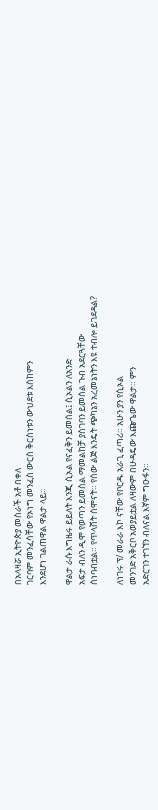በአላዛሯ ኢትዮጵያ መስራች አቶ በቀለ
ገርባም መንፈሳቸው የኦነግ መንፈስ ውርስ ቅርስነቱን ውህደቱ እስከምን
እንደሆነ ገልጠዋል ዋልታ ላይ።

ዋልታ ራሱ እግዜሩ ይይለት እንጂ ሲኦል የናፈቅን ይመሰል፤ ሲኦልን ለአንድ
አፍታ ብለን ዲሞ የወጣን ይመስል ማመልከቻ ያስገባን ይመሰል ጉብ አደርጓቸው
ሰነባብቷል። የጥላሸት ሰሞናት። የሰው ልጅ እንዴት ጭካኔን አረመኔነትን እዩ ተብሎ ይገደዳል?

ለነገሩ ፕ/ መራራ እኮ ናቸው የቦርዱ አራጊ ፈጣሪ። አሁን ያን የሲኦል
መንገድ አቅርቦ አወያይቷል ለዛውም በሁዳዴው እጬጌው ዋልታ። ምን
አድርገን ተገኘን ብለናል እኛም ግዑፋን።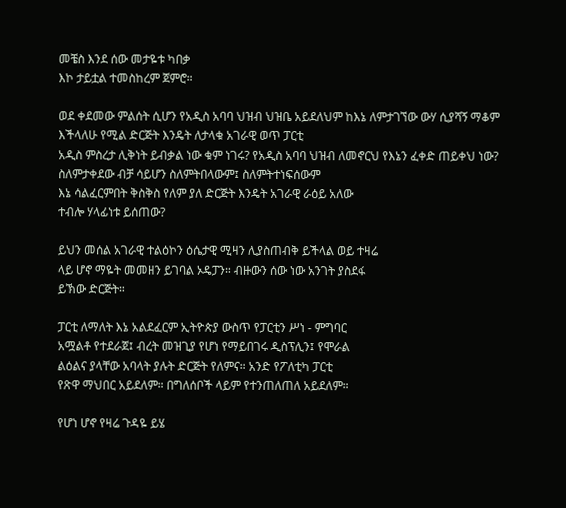መቼስ እንደ ሰው መታዬቱ ካበቃ
እኮ ታይቷል ተመስከረም ጀምሮ።

ወደ ቀደመው ምልሰት ሲሆን የአዲስ አባባ ህዝብ ህዝቤ አይደለህም ከእኔ ለምታገኘው ውሃ ሲያሻኝ ማቆም እችላለሁ የሚል ድርጅት እንዴት ለታላቁ አገራዊ ወጥ ፓርቲ
አዲስ ምስረታ ሊቅነት ይብቃል ነው ቁም ነገሩ? የአዲስ አባባ ህዝብ ለመኖርህ የእኔን ፈቀድ ጠይቀህ ነው? ስለምታቀደው ብቻ ሳይሆን ስለምትበላውም፤ ስለምትተነፍሰውም
እኔ ሳልፈርምበት ቅስቅስ የለም ያለ ድርጅት እንዴት አገራዊ ራዕይ አለው
ተብሎ ሃላፊነቱ ይሰጠው?

ይህን መሰል አገራዊ ተልዕኮን ዕሴታዊ ሚዛን ሊያስጠብቅ ይችላል ወይ ተዛሬ
ላይ ሆኖ ማዬት መመዘን ይገባል ኦዴፓን። ብዙውን ሰው ነው አንገት ያስደፋ
ይኽው ድርጅት።

ፓርቲ ለማለት እኔ አልደፈርም ኢትዮጵያ ውስጥ የፓርቲን ሥነ - ምግባር
አሟልቶ የተደራጀ፤ ብረት መዝጊያ የሆነ የማይበገሩ ዲስፕሊን፤ የሞራል
ልዕልና ያላቸው አባላት ያሉት ድርጅት የለምና። አንድ የፖለቲካ ፓርቲ
የጽዋ ማህበር አይደለም። በግለሰቦች ላይም የተንጠለጠለ አይደለም።

የሆነ ሆኖ የዛሬ ጉዳዬ ይሄ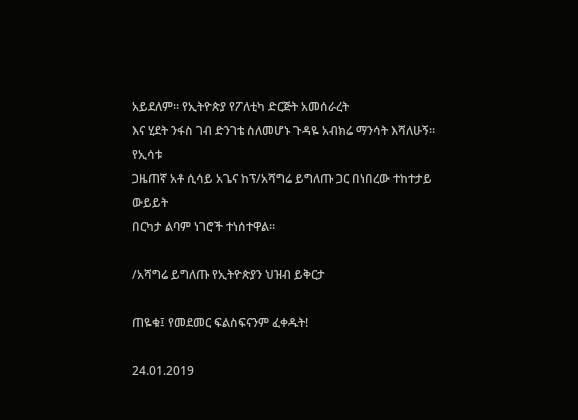አይደለም። የኢትዮጵያ የፖለቲካ ድርጅት አመሰራረት
እና ሂደት ንፋስ ገብ ድንገቴ ስለመሆኑ ጉዳዬ አብክሬ ማንሳት እሻለሁኝ። የኢሳቱ
ጋዜጠኛ አቶ ሲሳይ አጌና ከፕ/አሻግሬ ይግለጡ ጋር በነበረው ተከተታይ ውይይት
በርካታ ልባም ነገሮች ተነሰተዋል።

/አሻግሬ ይግለጡ የኢትዮጵያን ህዝብ ይቅርታ

ጠዬቁ፤ የመደመር ፍልስፍናንም ፈቀዱት!

24.01.2019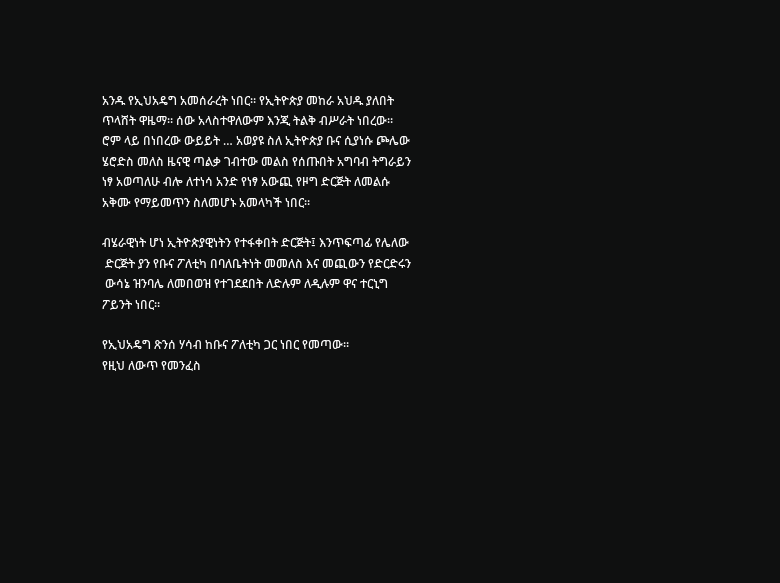አንዱ የኢህአዴግ አመሰራረት ነበር። የኢትዮጵያ መከራ አህዱ ያለበት
ጥላሸት ዋዜማ። ሰው አላስተዋለውም እንጂ ትልቅ ብሥራት ነበረው።
ሮም ላይ በነበረው ውይይት … አወያዩ ስለ ኢትዮጵያ ቡና ሲያነሱ ጮሌው
ሄሮድስ መለስ ዜናዊ ጣልቃ ገብተው መልስ የሰጡበት አግባብ ትግራይን
ነፃ አወጣለሁ ብሎ ለተነሳ አንድ የነፃ አውጪ የዞግ ድርጅት ለመልሱ
አቅሙ የማይመጥን ስለመሆኑ አመላካች ነበር።

ብሄራዊነት ሆነ ኢትዮጵያዊነትን የተፋቀበት ድርጅት፤ እንጥፍጣፊ የሌለው
 ድርጅት ያን የቡና ፖለቲካ በባለቤትነት መመለስ እና መጪውን የድርድሩን
 ውሳኔ ዝንባሌ ለመበወዝ የተገደደበት ለድሉም ለዲሉም ዋና ተርኒግ
ፖይንት ነበር።

የኢህአዴግ ጽንሰ ሃሳብ ከቡና ፖለቲካ ጋር ነበር የመጣው።
የዚህ ለውጥ የመንፈስ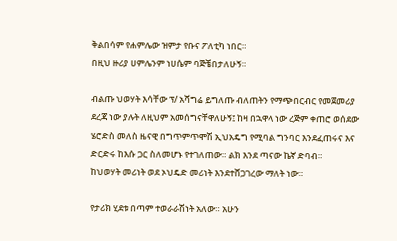ቅልበሳም የሐምሌው ዝምታ የቡና ፖለቲካ ነበር።
በዚህ ዙሪያ ሀምሌንም ነሀሴም ባጅቼበታለሁኝ።

ብልጡ ህወሃት እሳቸው ፕ/ አሻግሬ ይግለጡ ብለጠትን የማጭበርብር የመጀመሪያ
ደረጃ ነው ያሉት ለዚህም አመሰግናቸዋለሁኝ፤ ከዛ በኋዋላ ነው ረጅም ቀጠሮ ወሰደው ሄሮድስ መለስ ዜናዊ በግጥምጥሞሽ ኢህአዴግ የሚባል ግንባር እንደፈጠሩና እና
ድርድሩ ከእሱ ጋር ስለመሆኑ የተገለጠው። ልክ እንደ ጣናው ኬኛ ድባብ።
ከህወሃት መሪነት ወደ ኦህዴድ መሪነት እንደተሸጋገረው ማለት ነው።

የታሪክ ሂደቱ በጣም ተወራራሽነት አለው። አሁን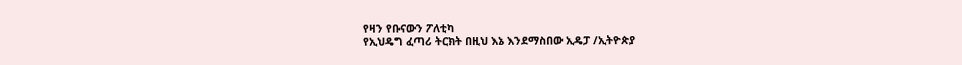የዛን የቡናውን ፖለቲካ
የኢህዴግ ፈጣሪ ትርክት በዚህ እኔ እንደማስበው ኢዴፓ /ኢትዮጵያ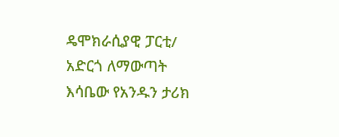ዴሞክራሲያዊ ፓርቲ/ አድርጎ ለማውጣት እሳቤው የአንዱን ታሪክ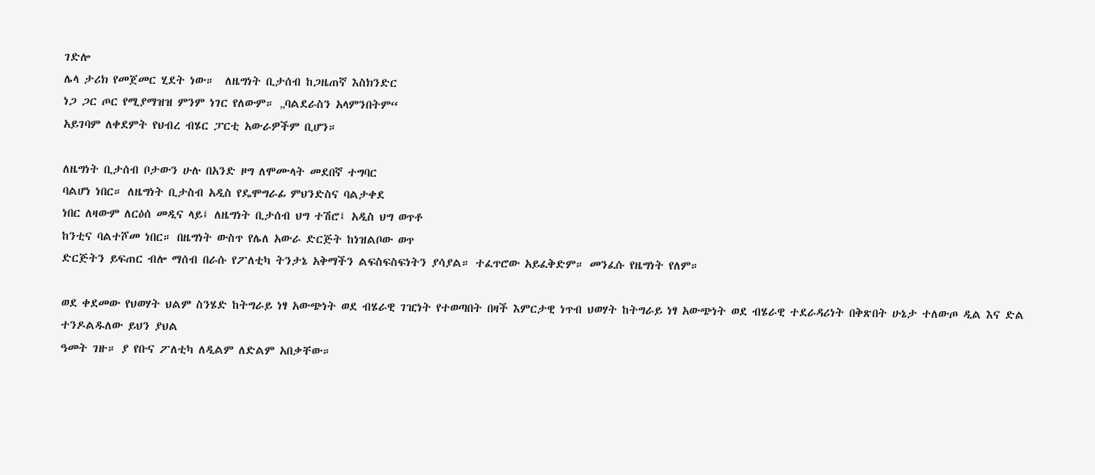ገድሎ
ሌላ ታሪክ የመጀመር ሂደት ነው።  ለዜግነት ቢታሰብ ከጋዜጠኛ እስክንድር
ነጋ ጋር ጦር የሚያማዝዝ ምንም ነገር የለውም። „ባልደራስን አላምንበትም“
አይገባም ለቀደምት የህብረ ብሄር ፓርቲ አውራዎችም ቢሆን።

ለዜግነት ቢታሰብ ቦታውን ሁሉ በአንድ ዞግ ለሞሙላት መደበኛ ተግባር
ባልሆነ ነበር። ለዜግነት ቢታስብ አዲስ የዴሞግራፊ ምህንድስና ባልታቀደ
ነበር ለዛውም ለርዕሰ መዲና ላይ፤ ለዜግነት ቢታሰብ ህግ ተሽሮ፤ አዲስ ህግ ወጥቶ
ከንቲና ባልተሾመ ነበር። በዜግነት ውስጥ የሌለ አውራ ድርጅት ከነዝልቦው ወጥ
ድርጅትን ይፍጠር ብሎ ማሰብ በራሱ የፖለቲካ ትንታኔ አቅማችን ልፍስፍስፍነትን ያሳያል። ተፈጥሮው አይፈቅድም። መንፈሱ የዜግነት የለም።

ወደ ቀደመው የህወሃት ህልም ስንሄድ ከትግራይ ነፃ አውጭነት ወደ ብሄራዊ ገዢነት የተወጣበት በዛች እምርታዊ ነጥብ ህወሃት ከትግራይ ነፃ አውጭነት ወደ ብሄራዊ ተደራዳሪነት በቅጽበት ሁኔታ ተለውጦ ዲል እና ድል ተንዶልዱለው ይህን ያህል
ዓመት ገዙ። ያ የቡና ፖለቲካ ለዲልም ለድልም አበቃቸው።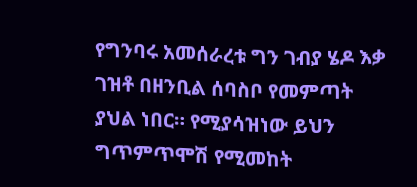የግንባሩ አመሰራረቱ ግን ገብያ ሄዶ እቃ ገዝቶ በዘንቢል ሰባስቦ የመምጣት
ያህል ነበር። የሚያሳዝነው ይህን ግጥምጥሞሽ የሚመከት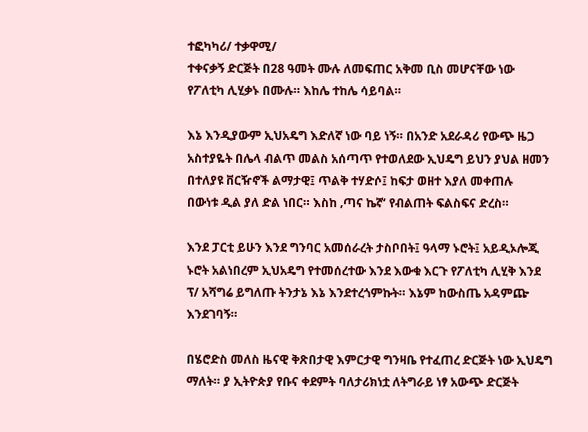ተፎካካሪ/ ተቃዋሚ/
ተቀናቃኝ ድርጅት በ28 ዓመት ሙሉ ለመፍጠር አቅመ ቢስ መሆናቸው ነው
የፖለቲካ ሊሂቃኑ በሙሉ። እከሌ ተከሌ ሳይባል።

እኔ እንዲያውም ኢህአዴግ እድለኛ ነው ባይ ነኝ። በአንድ አደራዳሪ የውጭ ዜጋ
አስተያዬት በሌላ ብልጥ መልስ አሰጣጥ የተወለደው ኢህዴግ ይህን ያህል ዘመን
በተለያዩ ቨርዥኖች ልማታዊ፤ ጥልቅ ተሃድሶ፤ ከፍታ ወዘተ እያለ መቀጠሉ
በውነቱ ዲል ያለ ድል ነበር። እስከ ‚ጣና ኬኛ‘ የብልጠት ፍልስፍና ድረስ።

እንደ ፓርቲ ይሁን እንደ ግንባር አመሰራረት ታስቦበት፤ ዓላማ ኑሮት፤ አይዲኦሎጂ
ኑሮት አልነበረም ኢህአዴግ የተመሰረተው እንደ እውቁ እርጉ የፖለቲካ ሊሂቅ እንደ
ፕ/ አሻግሬ ይግለጡ ትንታኔ እኔ እንደተረጎምኩት። እኔም ከውስጤ አዳምጬ
እንደገባኝ።

በሄሮድስ መለስ ዜናዊ ቅጽበታዊ እምርታዊ ግንዛቤ የተፈጠረ ድርጅት ነው ኢህዴግ
ማለት። ያ ኢትዮጵያ የቡና ቀደምት ባለታሪክነቷ ለትግራይ ነፃ አውጭ ድርጅት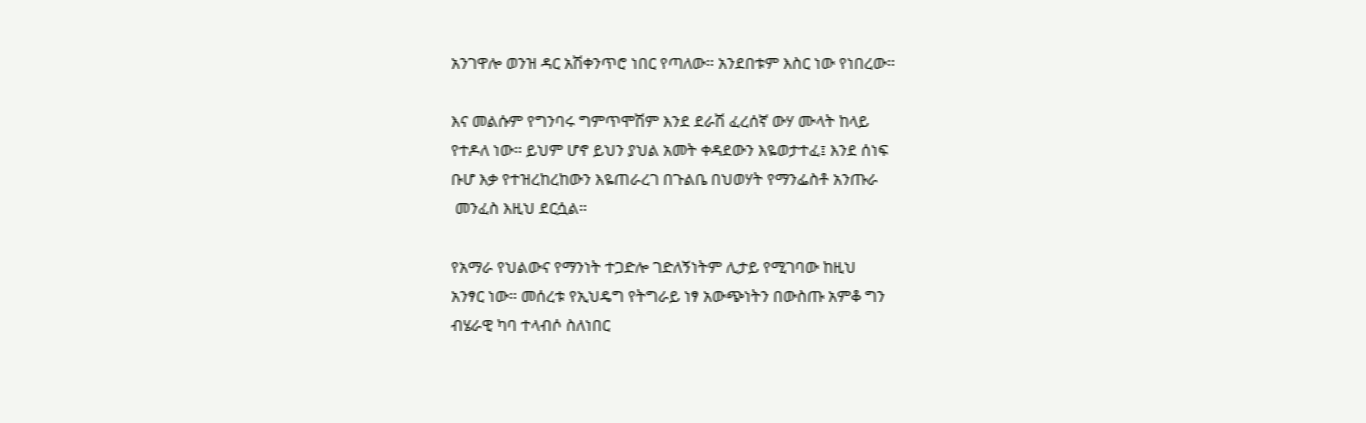አንገዋሎ ወንዝ ዳር አሽቀንጥሮ ነበር የጣለው። አንደበቱም እስር ነው የነበረው።

እና መልሱም የግንባሩ ግምጥሞሽም እንደ ደራሽ ፈረሰኛ ውሃ ሙላት ከላይ
የተዶለ ነው። ይህም ሆኖ ይህን ያህል አመት ቀዳደውን እዬወታተፈ፤ እንደ ሰነፍ
ቡሆ እቃ የተዝረከረከውን እዬጠራረገ በጉልቤ በህወሃት የማንፌስቶ አንጡራ
 መንፈስ እዚህ ደርሷል።

የአማራ የህልውና የማንነት ተጋድሎ ገድለኝነትም ሊታይ የሚገባው ከዚህ
አንፃር ነው። መሰረቱ የኢህዴግ የትግራይ ነፃ አውጭነትን በውስጡ አምቆ ግን
ብሄራዊ ካባ ተላብሶ ስለነበር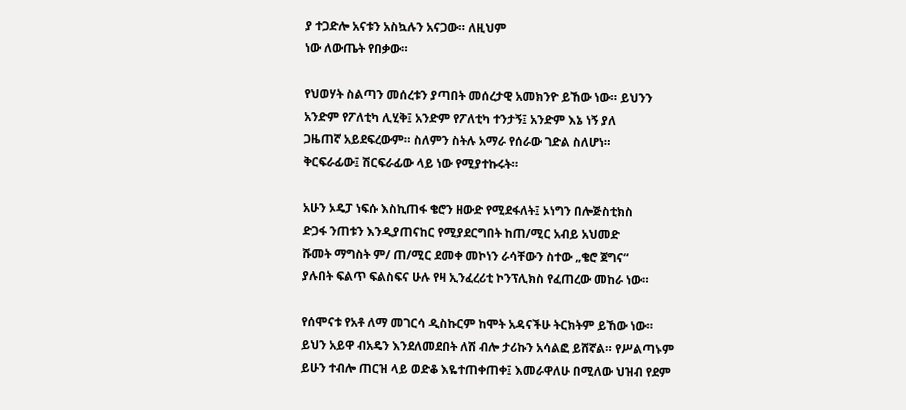ያ ተጋድሎ አናቱን አስኳሉን አናጋው። ለዚህም
ነው ለውጤት የበቃው።

የህወሃት ስልጣን መሰረቱን ያጣበት መሰረታዊ አመክንዮ ይኸው ነው። ይህንን
አንድም የፖለቲካ ሊሂቅ፤ አንድም የፖለቲካ ተንታኝ፤ አንድም እኔ ነኝ ያለ
ጋዜጠኛ አይደፍረውም። ስለምን ስትሉ አማራ የሰራው ገድል ስለሆነ።
ቅርፍራፊው፤ ሽርፍራፊው ላይ ነው የሚያተኩሩት።

አሁን ኦዴፓ ነፍሱ እስኪጠፋ ቄሮን ዘውድ የሚደፋለት፤ ኦነግን በሎጅስቲክስ
ድጋፋ ንጠቱን እንዲያጠናከር የሚያደርግበት ከጠ/ሚር አብይ አህመድ
ሹመት ማግስት ም/ ጠ/ሚር ደመቀ መኮነን ራሳቸውን ስተው „ቄሮ ጀግና“
ያሉበት ፍልጥ ፍልስፍና ሁሉ የዛ ኢንፈረሪቲ ኮንፕሊክስ የፈጠረው መከራ ነው።

የሰሞናቱ የአቶ ለማ መገርሳ ዲስኩርም ከሞት አዳናችሁ ትርክትም ይኸው ነው።
ይህን አይዋ ብአዴን እንደለመደበት ለሽ ብሎ ታሪኩን አሳልፎ ይሸኛል። የሥልጣኑም
ይሁን ተብሎ ጠርዝ ላይ ወድቆ እዬተጠቀጠቀ፤ እመራዋለሁ በሚለው ህዝብ የደም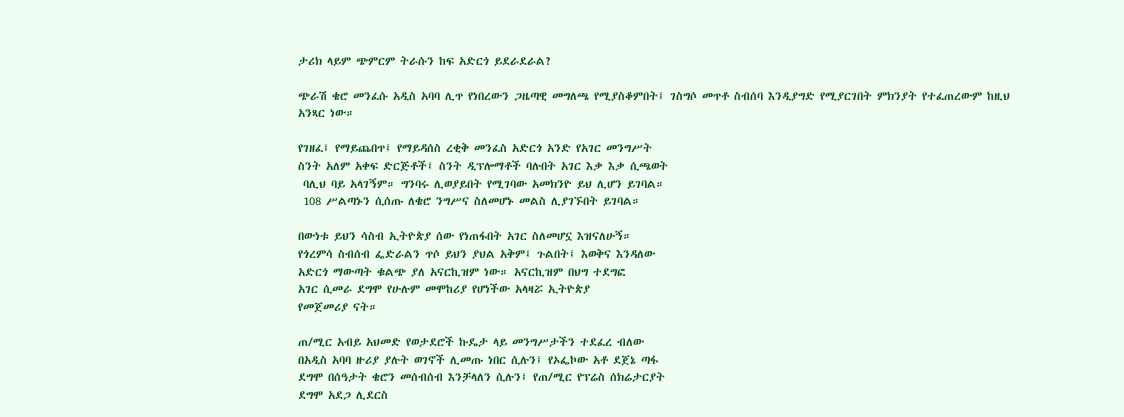ታሪክ ላይም ጭምርም ትራሱን ከፍ አድርጎ ይደራደራል?

ጭራሽ ቄሮ መንፈሱ አዲስ አባባ ሊጥ የነበረውን ጋዜጣዊ መግለጫ የሚያስቆምበት፤ ገስግሶ መጥቶ ስብሰባ እንዲያግድ የሚያርገበት ምክንያት የተፈጠረውም ከዚህ
አንጻር ነው።

የገዘፈ፤ የማይጨበጥ፤ የማይዳሰስ ረቂቅ መንፈስ አድርጎ አንድ የአገር መንግሥት
ስንት አለም አቀፍ ድርጅቶች፤ ስንት ዲፕሎማቶች ባሉበት አገር እቃ እቃ ሲጫወት
 ባሊህ ባይ አላገኝም። ግንባሩ ሊወያይበት የሚገባው አመክንዮ ይህ ሊሆን ይገባል።
 108 ሥልጣኑን ሲሰጡ ለቄሮ ንግሥና ስለመሆኑ መልስ ሊያገኙበት ይገባል።

በውነቱ ይህን ሳስብ ኢትዮጵያ ሰው የነጠፋበት አገር ስለመሆኗ እዝናለሁኝ።
የጎረምሳ ስብሰብ ፌድራልን ጥሶ ይህን ያህል አቅም፤ ጉልበት፤ እወቅና እንዳለው
አድርጎ ማውጣት ቁልጭ ያለ አናርኪዝም ነው። አናርኪዝም በህግ ተደግፎ
አገር ሲመራ ደግሞ የሁሉም መሞከሪያ የሆነችው አላዛሯ ኢትዮጵያ
የመጀመሪያ ናት።

ጠ/ሚር አብይ አህመድ የወታደሮች ኩዴታ ላይ መንግሥታችን ተደፈረ ብለው
በአዲስ አባባ ዙሪያ ያሉት ወገኖች ሊመጡ ነበር ሲሉን፤ የኦፌኮው አቶ ደጀኔ ጣፋ
ደግሞ በሰዓታት ቄሮን መሰብሰብ እንቻላለን ሲሉን፤ የጠ/ሚር የፕሬስ ሰክሬታርያት
ደግሞ አደጋ ሊደርስ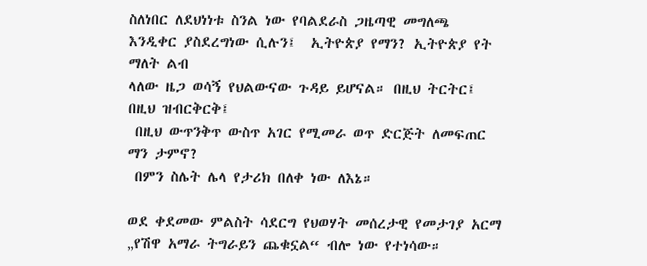ስለነበር ለደህነነቱ ስንል ነው የባልደራስ ጋዜጣዊ መግለጫ
እንዲቀር ያስደረግነው ሲሉን፤  ኢትዮጵያ የማን? ኢትዮጵያ የት ማለት ልብ
ላለው ዜጋ ወሳኝ የህልውናው ጉዳይ ይሆናል። በዚህ ትርትር፤ በዚህ ዝብርቅርቅ፤
 በዚህ ውጥንቅጥ ውስጥ አገር የሚመራ ወጥ ድርጅት ለመፍጠር ማን ታምኖ?
 በምን ስሌት ሌላ የታሪክ በለቀ ነው ለእኔ።

ወደ ቀደመው ምልስት ሳደርግ የህወሃት መሰረታዊ የመታገያ አርማ „የሽዋ አማራ ትግራይን ጨቁኗል“ ብሎ ነው የተነሳው።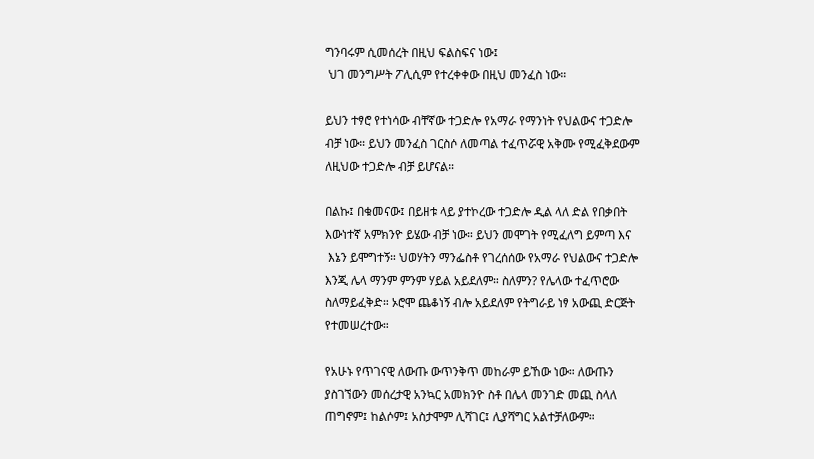ግንባሩም ሲመሰረት በዚህ ፍልስፍና ነው፤
 ህገ መንግሥት ፖሊሲም የተረቀቀው በዚህ መንፈስ ነው።

ይህን ተፃሮ የተነሳው ብቸኛው ተጋድሎ የአማራ የማንነት የህልውና ተጋድሎ
ብቻ ነው። ይህን መንፈስ ገርስሶ ለመጣል ተፈጥሯዊ አቅሙ የሚፈቅደውም
ለዚህው ተጋድሎ ብቻ ይሆናል።

በልኩ፤ በቁመናው፤ በይዘቱ ላይ ያተኮረው ተጋድሎ ዲል ላለ ድል የበቃበት
እውነተኛ አምክንዮ ይሄው ብቻ ነው። ይህን መሞገት የሚፈለግ ይምጣ እና
 እኔን ይሞግተኝ። ህወሃትን ማንፌስቶ የገረሰሰው የአማራ የህልውና ተጋድሎ
እንጂ ሌላ ማንም ምንም ሃይል አይደለም። ስለምን? የሌላው ተፈጥሮው
ስለማይፈቅድ። ኦሮሞ ጨቆነኝ ብሎ አይደለም የትግራይ ነፃ አውጪ ድርጅት የተመሠረተው።

የአሁኑ የጥገናዊ ለውጡ ውጥንቅጥ መከራም ይኸው ነው። ለውጡን
ያስገኘውን መሰረታዊ አንኳር አመክንዮ ስቶ በሌላ መንገድ መጪ ስላለ
ጠግኖም፤ ከልሶም፤ አስታሞም ሊሻገር፤ ሊያሻግር አልተቻለውም።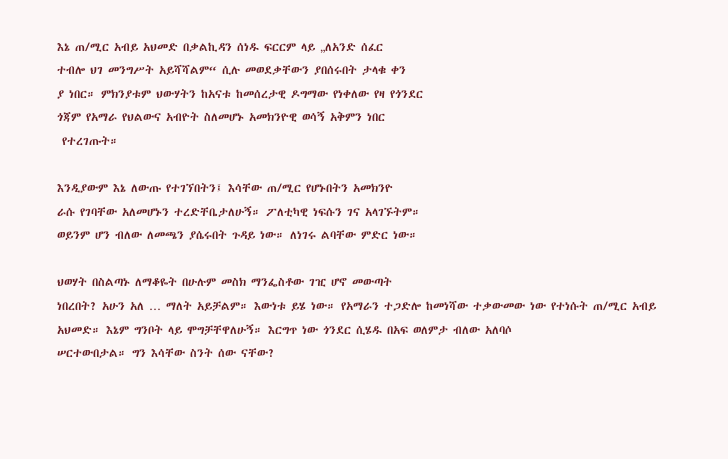እኔ ጠ/ሚር አብይ አህመድ በቃልኪዳን ሰነዱ ፍርርም ላይ „ለአንድ ሰፈር
ተብሎ ህገ መንግሥት አይሻሻልም“ ሲሉ መወደቃቸውን ያበሰሩበት ታላቁ ቀን
ያ ነበር። ምክንያቱም ህውሃትን ከአናቱ ከመሰረታዊ ዶግማው የነቀለው የዛ የጎንደር
ጎጃም የአማራ የህልውና አብዮት ስለመሆኑ አመክንዮዊ ወሳኝ አቅምን ነበር
 የተረገጡት።

እንዲያውም እኔ ለውጡ የተገኘበትን፤ እሳቸው ጠ/ሚር የሆኑበትን አመክንዮ
ራሱ የገባቸው አለመሆኑን ተረድቸቤታለሁኝ። ፖለቲካዊ ነፍሱን ገና አላገኙትም።
ወይንም ሆን ብለው ለመጫን ያሴሩበት ጉዳይ ነው። ለነገሩ ልባቸው ምድር ነው።

ህወሃት በስልጣኑ ለማቆዬት በሁሉም መስክ ማንፌስቶው ገዢ ሆኖ መውጣት
ነበረበት? አሁን አለ … ማለት አይቻልም። እውነቱ ይሄ ነው። የአማራን ተጋድሎ ከመነሻው ተቃውመው ነው የተነሱት ጠ/ሚር አብይ አህመድ። እኔም ግንቦት ላይ ሞግቻቸዋለሁኝ። እርግጥ ነው ጎንደር ሲሄዱ በአፍ ወለምታ ብለው አለባሶ
ሠርተውበታል። ግን እሳቸው ስንት ሰው ናቸው?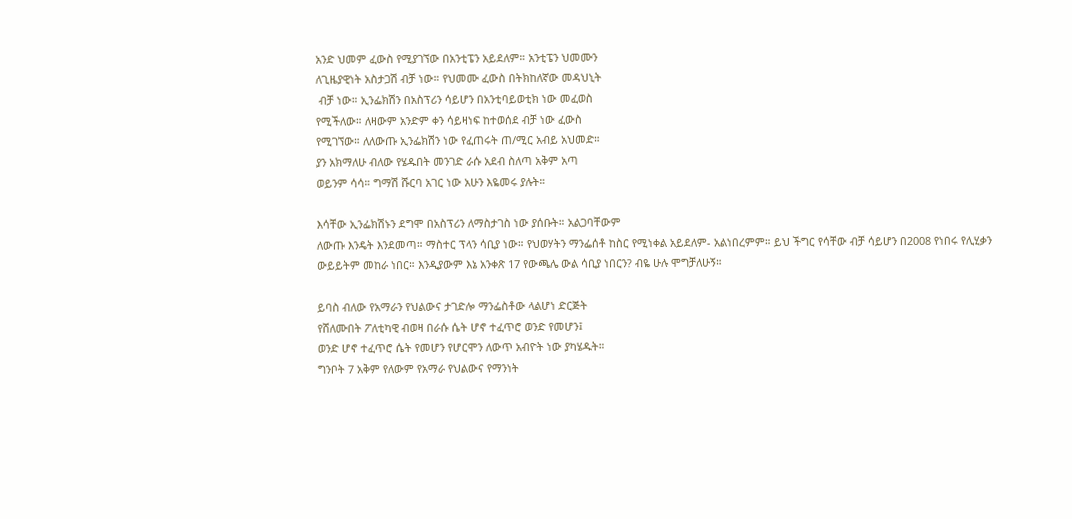አንድ ህመም ፈውስ የሚያገኘው በአንቲፔን አይደለም። አንቲፔን ህመሙን
ለጊዜያዊነት አስታጋሽ ብቻ ነው። የህመሙ ፈውስ በትክከለኛው መዳህኒት
 ብቻ ነው። ኢንፌክሽን በአስፕሪን ሳይሆን በአንቲባይወቲክ ነው መፈወስ
የሚችለው። ለዛውም አንድም ቀን ሳይዛነፍ ከተወሰደ ብቻ ነው ፈውስ
የሚገኘው። ለለውጡ ኢንፌክሽን ነው የፈጠሩት ጠ/ሚር አብይ አህመድ።
ያን አክማለሁ ብለው የሄዱበት መንገድ ራሱ አደብ ስለጣ አቅም አጣ
ወይንም ሳሳ። ግማሽ ሹርባ አገር ነው አሁን እዬመሩ ያሉት።

እሳቸው ኢንፌክሽኑን ደግሞ በአስፕሪን ለማስታገስ ነው ያሰቡት። አልጋባቸውም
ለውጡ እንዴት እንደመጣ። ማስተር ፕላን ሳቢያ ነው። የህወሃትን ማንፌሰቶ ከስር የሚነቀል አይደለም- አልነበረምም። ይህ ችግር የሳቸው ብቻ ሳይሆን በ2008 የነበሩ የሊሂቃን ውይይትም መከራ ነበር። እንዲያውም እኔ አንቀጽ 17 የውጫሌ ውል ሳቢያ ነበርን? ብዬ ሁሉ ሞግቻለሁኝ።

ይባስ ብለው የአማራን የህልውና ታገድሎ ማንፌስቶው ላልሆነ ድርጅት
የሸለሙበት ፖለቲካዊ ብወዛ በራሱ ሴት ሆኖ ተፈጥሮ ወንድ የመሆን፤
ወንድ ሆኖ ተፈጥሮ ሴት የመሆን የሆርሞን ለውጥ አብዮት ነው ያካሄዱት።
ግንቦት 7 አቅም የለውም የአማራ የህልውና የማንነት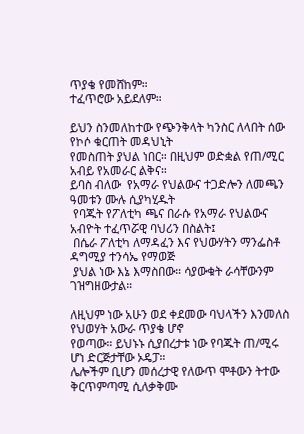ጥያቄ የመሸከም።
ተፈጥሮው አይደለም።

ይህን ስንመለከተው የጭንቅላት ካንስር ለላበት ሰው የኮሶ ቁርጠት መዳህኒት
የመስጠት ያህል ነበር። በዚህም ወድቋል የጠ/ሚር አብይ የአመራር ልቅና።
ይባስ ብለው  የአማራ የህልውና ተጋድሎን ለመጫን ዓመቱን ሙሉ ሲያካሂዱት
 የባጁት የፖለቲካ ጫና በራሱ የአማራ የህልውና አብዮት ተፈጥሯዊ ባህሪን በስልት፤
 በሴራ ፖለቲካ ለማዳፈን እና የህውሃትን ማንፌስቶ ዳግሚያ ተንሳኤ የማወጅ
 ያህል ነው እኔ እማስበው። ሳያውቁት ራሳቸውንም ገዝግዘውታል።

ለዚህም ነው አሁን ወደ ቀደመው ባህላችን እንመለስ የህወሃት አውራ ጥያቄ ሆኖ
የወጣው። ይህኑኑ ሲያበረታቱ ነው የባጁት ጠ/ሚሩ ሆነ ድርጅታቸው ኦዴፓ።
ሌሎችም ቢሆን መሰረታዊ የለውጥ ሞቶውን ትተው ቅርጥምጣሚ ሲለቃቅሙ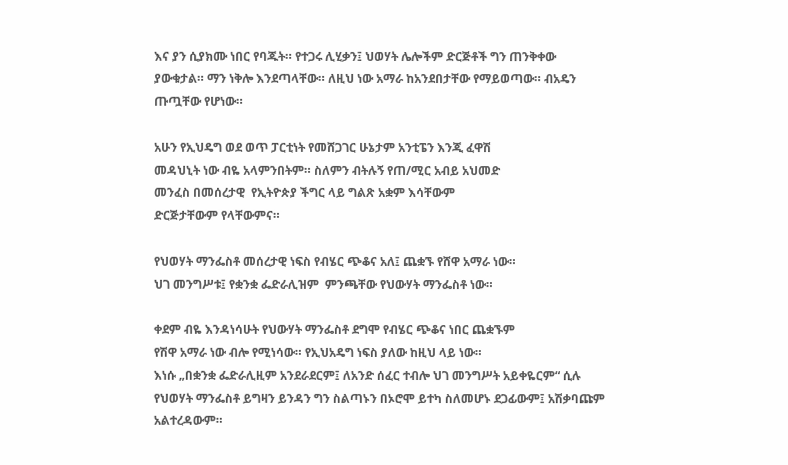እና ያን ሲያክሙ ነበር የባጁት። የተጋሩ ሊሂቃን፤ ህወሃት ሌሎችም ድርጅቶች ግን ጠንቅቀው ያውቁታል። ማን ነቅሎ እንደጣላቸው። ለዚህ ነው አማራ ከአንደበታቸው የማይወጣው። ብአዴን ጡጧቸው የሆነው።

አሁን የኢህዴግ ወደ ወጥ ፓርቲነት የመሸጋገር ሁኔታም አንቲፔን እንጂ ፈዋሽ
መዳህኒት ነው ብዬ አላምንበትም። ስለምን ብትሉኝ የጠ/ሚር አብይ አህመድ
መንፈስ በመሰረታዊ  የኢትዮጵያ ችግር ላይ ግልጽ አቋም እሳቸውም
ድርጅታቸውም የላቸውምና።

የህወሃት ማንፌስቶ መሰረታዊ ነፍስ የብሄር ጭቆና አለ፤ ጨቋኙ የሸዋ አማራ ነው።
ህገ መንግሥቱ፤ የቋንቋ ፌድራሊዝም  ምንጫቸው የህውሃት ማንፌስቶ ነው።

ቀደም ብዬ እንዳነሳሁት የህውሃት ማንፌስቶ ደግሞ የብሄር ጭቆና ነበር ጨቋኙም
የሽዋ አማራ ነው ብሎ የሚነሳው። የኢህአዴግ ነፍስ ያለው ከዚህ ላይ ነው።
እነሱ „በቋንቋ ፌድራሊዚም አንደራደርም፤ ለአንድ ሰፈር ተብሎ ህገ መንግሥት አይቀዬርም“ ሲሉ የህወሃት ማንፌስቶ ይግዛን ይንዳን ግን ስልጣኑን በኦሮሞ ይተካ ስለመሆኑ ደጋፊውም፤ አሽቃባጩም አልተረዳውም።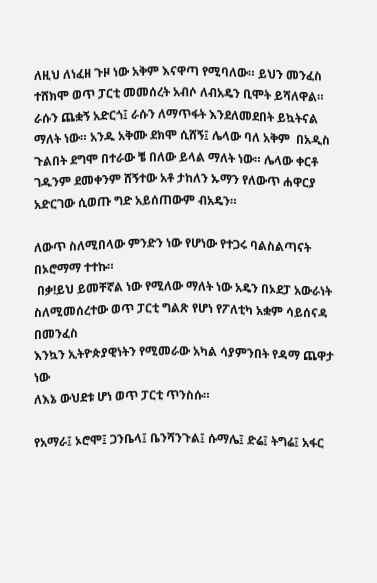ለዚህ ለነፈዘ ጉዞ ነው አቅም እናዋጣ የሚባለው። ይህን መንፈስ ተሸክሞ ወጥ ፓርቲ መመሰረት አብሶ ለብአዴን ቢሞት ይሻለዋል። ራሱን ጨቋኝ አድርጎ፤ ራሱን ለማጥፋት እንደለመደበት ይኳትናል ማለት ነው። አንዱ አቅሙ ደክሞ ሲሸኝ፤ ሌላው ባለ አቅም  በአዲስ ጉልበት ደግሞ በተራው ቼ በለው ይላል ማለት ነው። ሌላው ቀርቶ ገዱንም ደመቀንም ሸኝተው አቶ ታከለን ኡማን የለውጥ ሐዋርያ አድርገው ሲወጡ ግድ አይሰጠውም ብአዴን።

ለውጥ ስለሚበላው ምንድን ነው የሆነው የተጋሩ ባልስልጣናት በኦሮማማ ተተኩ።
 በቃ!ይህ ይመቸኛል ነው የሚለው ማለት ነው አዴን በኦደፓ አውራነት ስለሚመሰረተው ወጥ ፓርቲ ግልጽ የሆነ የፖለቲካ አቋም ሳይሰናዳ በመንፈስ
እንኳን ኢትዮጵያዊነትን የሚመራው አካል ሳያምንበት የዳማ ጨዋታ ነው
ለእኔ ውህደቱ ሆነ ወጥ ፓርቲ ጥንስሱ።

የአማራ፤ ኦሮሞ፤ ጋንቤላ፤ ቤንሻንጉል፤ ሱማሌ፤ ድሬ፤ ትግሬ፤ አፋር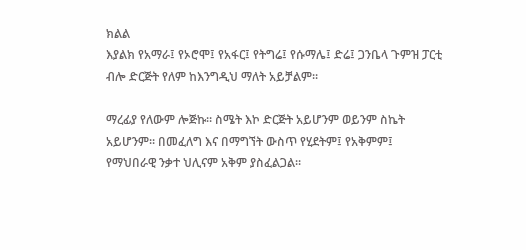ክልል
እያልክ የአማራ፤ የኦሮሞ፤ የአፋር፤ የትግሬ፤ የሱማሌ፤ ድሬ፤ ጋንቤላ ጉምዝ ፓርቲ
ብሎ ድርጅት የለም ከእንግዲህ ማለት አይቻልም።

ማረፊያ የለውም ሎጅኩ። ስሜት እኮ ድርጅት አይሆንም ወይንም ስኬት
አይሆንም። በመፈለግ እና በማግኘት ውስጥ የሂደትም፤ የአቅምም፤
የማህበራዊ ንቃተ ህሊናም አቅም ያስፈልጋል።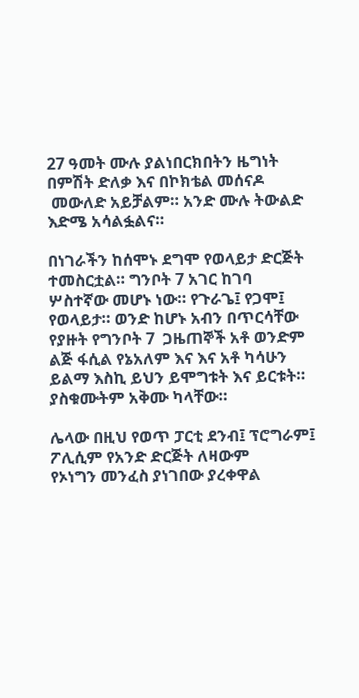27 ዓመት ሙሉ ያልነበርክበትን ዜግነት በምሽት ድለቃ እና በኮክቴል መሰናዶ
 መውለድ አይቻልም። አንድ ሙሉ ትውልድ እድሜ አሳልፏልና።

በነገራችን ከሰሞኑ ደግሞ የወላይታ ድርጅት ተመስርቷል። ግንቦት 7 አገር ከገባ
ሦስተኛው መሆኑ ነው። የጉራጌ፤ የጋሞ፤ የወላይታ። ወንድ ከሆኑ አብን በጥርሳቸው
የያዙት የግንቦት 7  ጋዜጠኞች አቶ ወንድም ልጅ ፋሲል የኔአለም እና እና አቶ ካሳሁን
ይልማ እስኪ ይህን ይሞግቱት እና ይርቱት። ያስቁሙትም አቅሙ ካላቸው።

ሌላው በዚህ የወጥ ፓርቲ ደንብ፤ ፕሮግራም፤ ፖሊሲም የአንድ ድርጅት ለዛውም
የኦነግን መንፈስ ያነገበው ያረቀዋል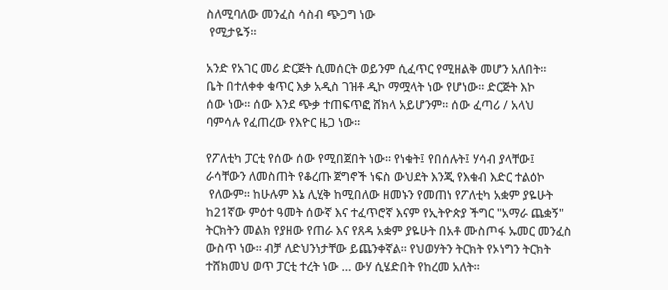ስለሚባለው መንፈስ ሳስብ ጭጋግ ነው
 የሚታዬኝ።

አንድ የአገር መሪ ድርጅት ሲመሰርት ወይንም ሲፈጥር የሚዘልቅ መሆን አለበት።
ቤት በተለቀቀ ቁጥር እቃ አዲስ ገዝቶ ዲኮ ማሟላት ነው የሆነው። ድርጅት እኮ
ሰው ነው። ሰው እንደ ጭቃ ተጠፍጥፎ ሸክላ አይሆንም። ሰው ፈጣሪ / አላህ
ባምሳሉ የፈጠረው የእዮር ዜጋ ነው።

የፖለቲካ ፓርቲ የሰው ሰው የሚበጀበት ነው። የነቁት፤ የበሰሉት፤ ሃሳብ ያላቸው፤
ራሳቸውን ለመስጠት የቆረጡ ጀግኖች ነፍስ ውህደት እንጂ የእቁብ እድር ተልዕኮ
 የለውም። ከሁሉም እኔ ሊሂቅ ከሚበለው ዘመኑን የመጠነ የፖለቲካ አቋም ያዬሁት ከ21ኛው ምዕተ ዓመት ሰውኛ እና ተፈጥሮኛ እናም የኢትዮጵያ ችግር "አማራ ጨቋኝ" ትርክትን መልክ የያዘው የጠራ እና የጸዳ አቋም ያዬሁት በአቶ ሙስጦፋ ኡመር መንፈስ ውስጥ ነው። ብቻ ለድህንነታቸው ይጨንቀኛል። የህወሃትን ትርክት የኦነግን ትርክት ተሸክመህ ወጥ ፓርቲ ተረት ነው … ውሃ ሲሄድበት የከረመ አለት።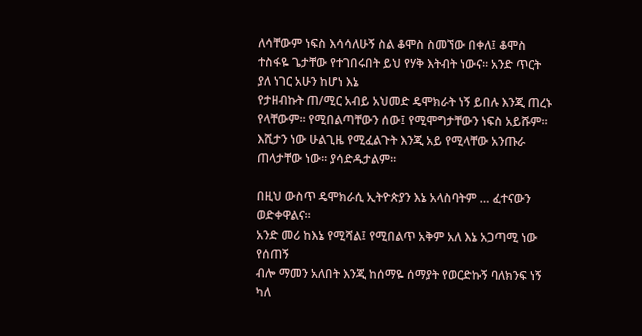ለሳቸውም ነፍስ እሳሳለሁኝ ስል ቆሞስ ስመኘው በቀለ፤ ቆሞስ ተስፋዬ ጌታቸው የተገበሩበት ይህ የሃቅ እትብት ነውና። አንድ ጥርት ያለ ነገር አሁን ከሆነ እኔ
የታዘብኩት ጠ/ሚር አብይ አህመድ ዴሞክራት ነኝ ይበሉ እንጂ ጠረኑ የላቸውም። የሚበልጣቸውን ሰው፤ የሚሞግታቸውን ነፍስ አይሹም። እሺታን ነው ሁልጊዜ የሚፈልጉት እንጂ አይ የሚላቸው አንጡራ ጠላታቸው ነው። ያሳድዱታልም።

በዚህ ውስጥ ዴሞክራሲ ኢትዮጵያን እኔ አላስባትም … ፈተናውን ወድቀዋልና።
አንድ መሪ ከእኔ የሚሻል፤ የሚበልጥ አቅም አለ እኔ አጋጣሚ ነው የሰጠኝ
ብሎ ማመን አለበት እንጂ ከሰማዬ ሰማያት የወርድኩኝ ባለክንፍ ነኝ ካለ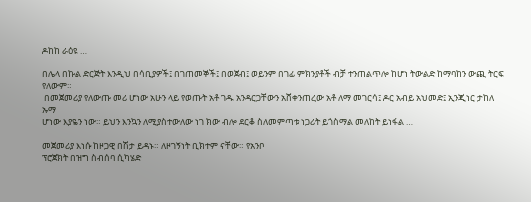ዶከከ ራዕዩ …

በሌላ በኩል ድርጅት እንዲህ በሳቢያዎች፤ በገጠመኞች፤ በወጀብ፤ ወይንም በገፊ ምክንያቶች ብቻ ተንጠልጥሎ ከሆነ ትውልድ ከማባከን ውጪ ትርፍ የለውም።
 በመጀመሪያ የለውጡ መሪ ሆነው አሁን ላይ የወጡት አቶ ገዱ አንዳርጋቸውን አሸቀንጠረው አቶ ለማ መገርሳ፤ ዶር አብይ አህመድ፤ ኢንጂነር ታከለ ኡማ
ሆነው እያዬን ነው። ይህን እንኳን ለሚያስተውለው ነገ ክው ብሎ ደርቆ ስለመምጣቱ ነጋሪት ይጎስማል መለከት ይነፋል …

መጀመሪያ እነሱ ከዞጋዊ በሽታ ይዳኑ። ለዞገኝነት ቢክተም ናቸው። የአንቦ
ፕሮጀክት በዝግ ስብሰባ ሲካሄድ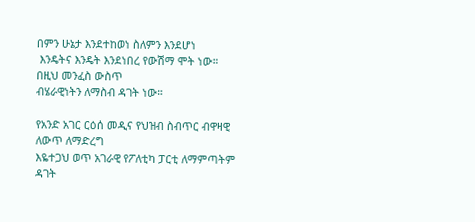በምን ሁኔታ እንደተከወነ ስለምን እንደሆነ
 እንዴትና እንዴት እንደነበረ የውሽማ ሞት ነው። በዚህ መንፈስ ውስጥ
ብሄራዊነትን ለማስብ ዳገት ነው።

የአንድ አገር ርዕሰ መዲና የህዝብ ስብጥር ብዋዛዊ ለውጥ ለማድረግ
እዬተጋህ ወጥ አገራዊ የፖለቲካ ፓርቲ ለማምጣትም ዳገት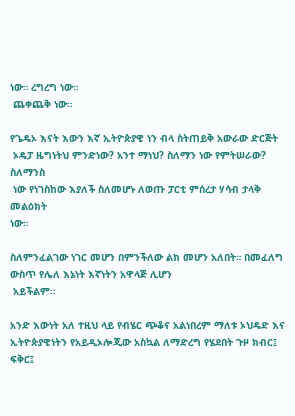ነው። ረግረግ ነው።
 ጨቀጨቅ ነው።

የጌዴኦ እናት እውን እኛ ኢትዮጵያዊ ነን ብላ ስትጠይቅ አውራው ድርጅት
 ኦዴፓ ዜግነትህ ምንድነው? አንተ ማነህ? ስለማን ነው የምትሠራው? ስለማንስ
 ነው የነገስከው እያለች ስለመሆኑ ለወጡ ፓርቲ ምሰረታ ሃሳብ ታላቅ መልዕክት
ነው።

ስለምንፈልገው ነገር መሆን በምንችለው ልክ መሆን አለበት። በመፈለግ ውስጥ የሌለ እኔነት እኛነትን አዋላጅ ሊሆን
 አይችልም።

አንድ እውነት አለ ተዚህ ላይ የብሄር ጭቆና አልነበረም ማለቱ ኦህዴድ እና ኢትዮጵያዊነትን የአይዲኦሎጂው አስኳል ለማድረግ የሄደበት ጉዞ ክብር፤ ፍቅር፤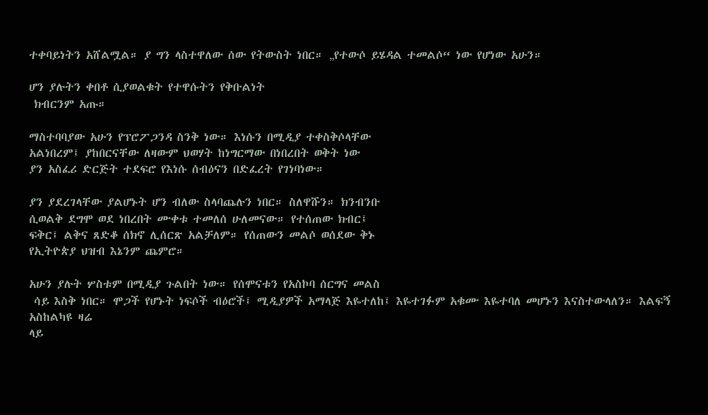ተቀባይነትን አሸልሟል። ያ ግን ላስተዋለው ሰው የትውስት ነበር። „የተውሶ ይሄዳል ተመልሶ“ ነው የሆነው አሁን።

ሆን ያሉትን ቀበቶ ሲያወልቁት የተዋሱትን የቅቡልነት
 ክብርንም አጡ።

ማስተባባያው አሁን የፕሮፖጋንዳ ስንቅ ነው። እነሱን በሚዲያ ተቀስቅሶላቸው
አልነበረም፤ ያከበርናቸው ለዛውም ህወሃት ከነግርማው በነበረበት ወቅት ነው
ያን አስፈሪ ድርጅት ተደፍሮ የእነሱ ሰብዕናን በድፈረት የገነባነው።

ያን ያደረገላቸው ያልሆኑት ሆን ብለው ስላባጨሉን ነበር። ስለዋሹን። ክንብንቡ
ሲወልቅ ደግሞ ወደ ነበረበት ሙቀቱ ተመለሰ ሁለመናው። የተሰጠው ክብር፤
ፍቅር፤ ልቅና ጸድቆ ሰክኖ ሊሰርጽ አልቻለም። የሰጠውን መልሶ ወሰደው ቅኑ
የኢትዮጵያ ህዝብ እኔንም ጨምሮ።

አሁን ያሉት ሦስቱም በሚዲያ ጉልበት ነው። የሰሞናቱን የአስኮባ ሰርግና መልስ
 ሳይ እስቅ ነበር። ሞጋች የሆኑት ነፍሶች ብዕሮች፤ ሚዲያዎች አማላጅ እዬተለከ፤ እዬተገፉም አቁሙ እዬተባለ መሆኑን እናስተውላለን። እልፍኝ አስከልካዩ ዛሬ
ላይ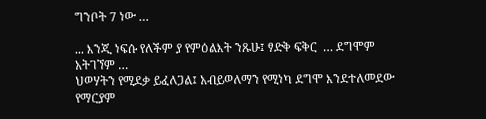ግንቦት 7 ነው …

... እንጂ ነፍሱ የለችም ያ የምዕልእት ንጹሁ፤ ፃድቅ ፍቅር  … ደግሞም አትገኘም …
ህወሃትን የሚደቃ ይፈለጋል፤ አብይወለማን የሚነካ ደግሞ እንደተለመደው የማርያም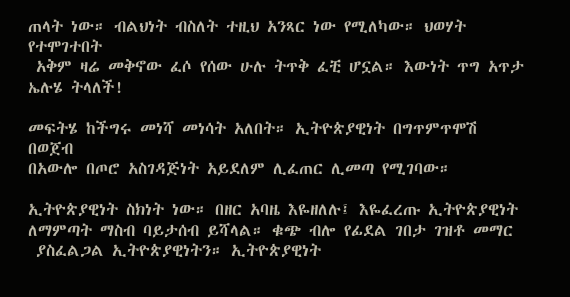ጠላት ነው። ብልህነት ብስለት ተዚህ አንጻር ነው የሚለካው። ህወሃት የተሞገተበት
 አቅም ዛሬ መቅኖው ፈሶ የሰው ሁሉ ትጥቅ ፈቺ ሆኗል። እውነት ጥግ አጥታ ኤሉሄ ትላለች!

መፍትሄ ከችግሩ መነሻ መነሳት አለበት። ኢትዮጵያዊነት በግጥምጥሞሽ በወጀብ
በአውሎ በጦሮ አስገዳጅነት አይደለም ሊፈጠር ሊመጣ የሚገባው።

ኢትዮጵያዊነት ስክነት ነው። በዘር አባዜ እዬዘለሉ፤ እዬፈረጡ ኢትዮጵያዊነት
ለማምጣት ማስብ ባይታሰብ ይሻላል። ቁጭ ብሎ የፊደል ገበታ ገዝቶ መማር
 ያስፈልጋል ኢትዮጵያዊነትን። ኢትዮጵያዊነት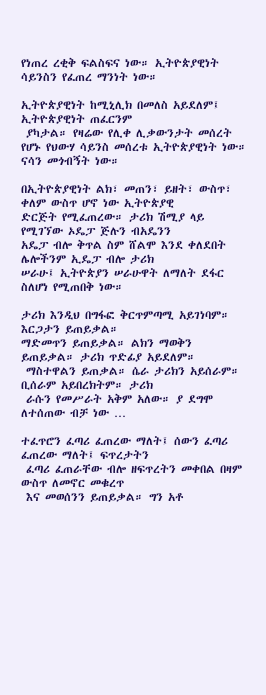የነጠረ ረቂቅ ፍልስፍና ነው። ኢትዮጵያዊነት ሳይንስን የፈጠረ ማንነት ነው።

ኢትዮጵያዊነት ከሚኒሊክ በመለስ አይደለም፤ ኢትዮጵያዊነት ጠፈርንም
 ያካታል። የዛሬው የሊቀ ሊቃውንታት መሰረት የሆኑ የህውሃ ሳይንስ መሰረቱ ኢትዮጵያዊነት ነው። ናሳን መጎብኝት ነው።

በኢትዮጵያዊነት ልክ፣ መጠን፣ ይዘት፣ ውስጥ፣ ቀለም ውስጥ ሆኖ ነው ኢትዮጵያዊ
ድርጅት የሚፈጠረው። ታሪክ ሽሚያ ላይ የሚገኘው ኦዴፓ ጅሉን ብአዴንን
አዴፓ ብሎ ቅጥል ስም ሸልሞ እንደ ቀለደበት ሌሎችንም ኢዴፓ ብሎ ታሪክ
ሠራሁ፤ ኢትዮጵያን ሠራሁዋት ለማለት ደፋር ስለሆነ የሚጠበቅ ነው።

ታሪክ እንዲህ በግፋፎ ቅርጥምጣሚ አይገነባም። እርጋታን ይጠይቃል።
ማድመጥን ይጠይቃል። ልክን ማወቅን ይጠይቃል። ታሪክ ጥድፊያ አይደለም።
 ማስተዋልን ይጠቃል። ሴራ ታሪክን አይሰራም። ቢሰራም አይበረክትም። ታሪክ
 ራሱን የመሥራት አቅም አለው። ያ ደግሞ ለተሰጠው ብቻ ነው …

ተፈጥሮን ፈጣሪ ፈጠረው ማለት፤ ሰውን ፈጣሪ ፈጠረው ማለት፤ ፍጥረታትን
 ፈጣሪ ፈጠራቸው ብሎ ዘፍጥረትን መቀበል በዛም ውስጥ ለመኖር መቁረጥ
 እና መወሰንን ይጠይቃል። ግን አቶ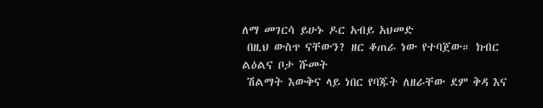ለማ መገርሳ ይሁኑ ዶር አብይ አህመድ
 በዚህ ውስጥ ናቸውን? ዘር ቆጠራ ነው የተባጀው። ክብር ልዕልና ቦታ ሹመት
 ሽልማት እውቅና ላይ ነበር የባጁት ለዘራቸው ደም ቅዳ እና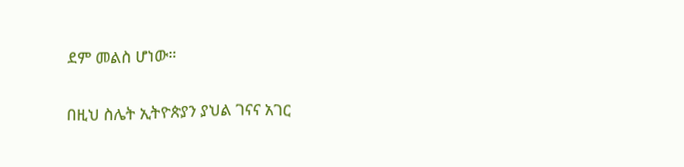ደም መልስ ሆነው።

በዚህ ስሌት ኢትዮጵያን ያህል ገናና አገር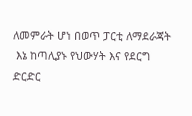ለመምራት ሆነ በወጥ ፓርቲ ለማደራጃት
 እኔ ከጣሊያኑ የህውሃት እና የደርግ ድርድር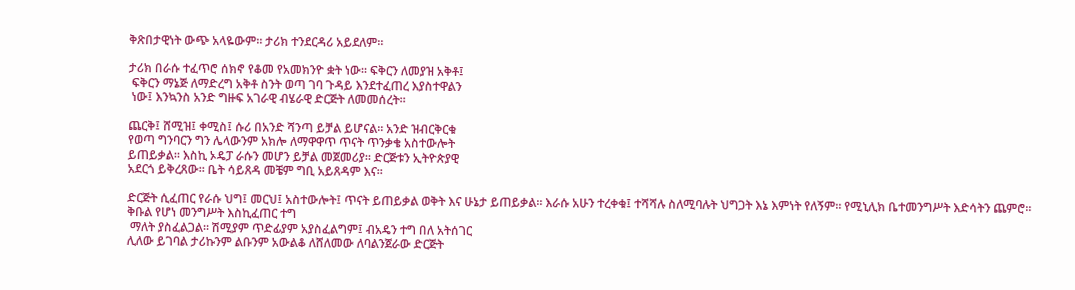ቅጽበታዊነት ውጭ አላዬውም። ታሪክ ተንደርዳሪ አይደለም።

ታሪክ በራሱ ተፈጥሮ ሰክኖ የቆመ የአመክንዮ ቋት ነው። ፍቅርን ለመያዝ አቅቶ፤
 ፍቅርን ማኔጅ ለማድረግ አቅቶ ስንት ወጣ ገባ ጉዳይ እንደተፈጠረ እያስተዋልን
 ነው፤ እንኳንስ አንድ ግዙፍ አገራዊ ብሄራዊ ድርጅት ለመመሰረት።

ጨርቅ፤ ሸሚዝ፤ ቀሚስ፤ ሱሪ በአንድ ሻንጣ ይቻል ይሆናል። አንድ ዝብርቅርቁ
የወጣ ግንባርን ግን ሌላውንም አክሎ ለማዋዋጥ ጥናት ጥንቃቄ አስተውሎት
ይጠይቃል። እስኪ ኦዴፓ ራሱን መሆን ይቻል መጀመሪያ። ድርጅቱን ኢትዮጵያዊ
አደርጎ ይቅረጸው። ቤት ሳይጸዳ መቼም ግቢ አይጸዳም እና።

ድርጅት ሲፈጠር የራሱ ህግ፤ መርህ፤ አስተውሎት፤ ጥናት ይጠይቃል ወቅት እና ሁኔታ ይጠይቃል። እራሱ አሁን ተረቀቁ፤ ተሻሻሉ ስለሚባሉት ህግጋት እኔ እምነት የለኝም። የሚኒሊክ ቤተመንግሥት እድሳትን ጨምሮ። ቅቡል የሆነ መንግሥት እስኪፈጠር ተግ
 ማለት ያስፈልጋል። ሽሚያም ጥድፊያም አያስፈልግም፤ ብአዴን ተግ በለ አትሰገር
ሊለው ይገባል ታሪኩንም ልቡንም አውልቆ ለሸለመው ለባልንጀራው ድርጅት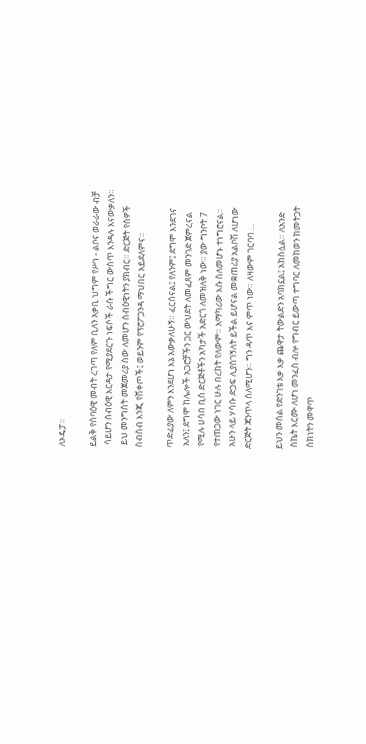ለኦዴፓ።

ይልቅ የሰባዕዊ መብት ረገጣ የለም ቢለን አቃቢ ህግም የሥነ - ልቦና ወራራው ብቻ
 ሳይሆን ሰብዕዊ እርዳታ የሚያደርጉ ነፍሶች ራሱ ችግር ውስጥ እንዳሉ እናውቃለን።
 ይህ መንግስት መጀመሪያ ሰው ለመሆን ሰብዕዊነትን ያክብር። ድርጅት የሰዎች
ስብስብ እንጂ የሸቀጦች፤ ወይንም የፕሮፖጋንዳ ማህበር አይደለምና።

ጥድፊያው ለምን እንደሆነ እኔ አውቃለሁኝ። ፈርሰናል፤ የለንም፤ ደግሞ እንደገና
 አለን፤ ደግሞ ከሌሎች አጋሮቻችን ጋር ውህደት ለመፈጸም መንገድ ጀምረናል
 የሚሉ ሀሳበ ቢስ ድርጅቶችን አካታች አድርጎ ለመዝለቅ ነው። ያው ግንቦት 7
 የተጠጋው ነገር ሁሉ በረከት የለውም። አማካሪው እሱ ስለመሆኑ ተነግሮናል።
 አሁን ላይ ሃሳቡ ድጋፍ ሊያስገኝለት ይችል ይሆናል መቋጠሪያ አልቦሽ ለሆነው
ድርጅት ጃንጥላ ስለሚሆን። ግን ዳጥ እና ምጥ ነው። ለዛውም ገርባባ …

ይህን መሰል የድንገቴ እቃ እቃ ጨዋታ ትውልድን አባክኗል፤ አክስሏል። ለአንድ
 ስኬት እርሙ ለሆነ መንፈስ ብሎ የግብር ይውጣ ተግባር ለመከወን ከመትጋት
 ስክነትን መዋጥ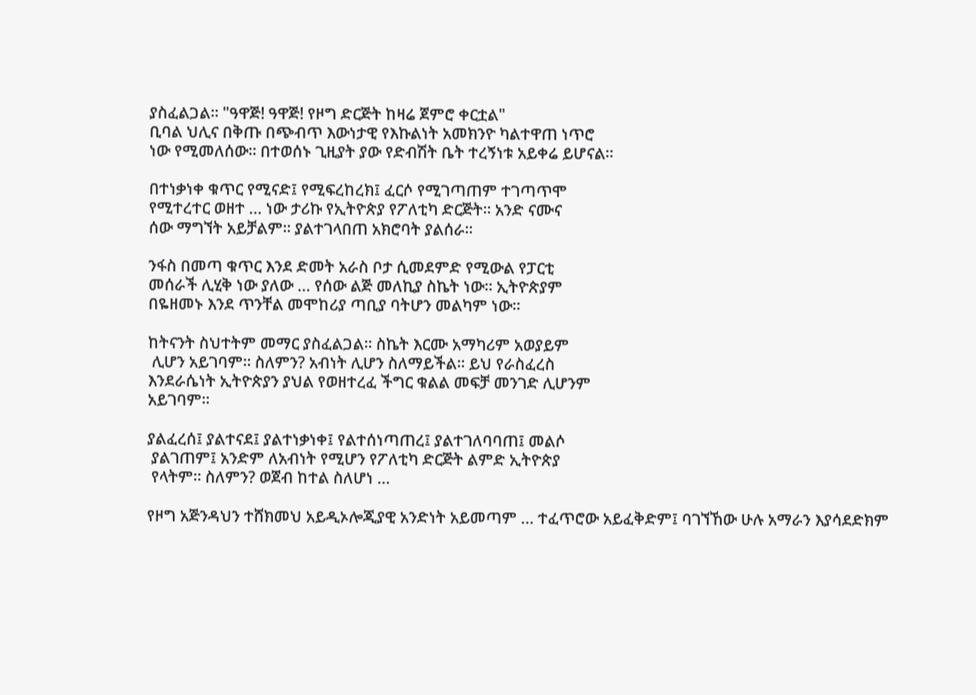ያስፈልጋል። "ዓዋጅ! ዓዋጅ! የዞግ ድርጅት ከዛሬ ጀምሮ ቀርቷል"
ቢባል ህሊና በቅጡ በጭብጥ እውነታዊ የእኩልነት አመክንዮ ካልተዋጠ ነጥሮ
ነው የሚመለሰው። በተወሰኑ ጊዚያት ያው የድብሽት ቤት ተረኝነቱ አይቀሬ ይሆናል።

በተነቃነቀ ቁጥር የሚናድ፤ የሚፍረከረክ፤ ፈርሶ የሚገጣጠም ተገጣጥሞ
የሚተረተር ወዘተ … ነው ታሪኩ የኢትዮጵያ የፖለቲካ ድርጅት። አንድ ናሙና
ሰው ማግኘት አይቻልም። ያልተገላበጠ አክሮባት ያልሰራ።

ንፋስ በመጣ ቁጥር እንደ ድመት አራስ ቦታ ሲመደምድ የሚውል የፓርቲ
መሰራች ሊሂቅ ነው ያለው … የሰው ልጅ መለኪያ ስኬት ነው። ኢትዮጵያም
በዬዘመኑ እንደ ጥንቸል መሞከሪያ ጣቢያ ባትሆን መልካም ነው።

ከትናንት ስህተትም መማር ያስፈልጋል። ስኬት እርሙ አማካሪም አወያይም
 ሊሆን አይገባም። ስለምን? አብነት ሊሆን ስለማይችል። ይህ የራስፈረስ
እንደራሴነት ኢትዮጵያን ያህል የወዘተረፈ ችግር ቁልል መፍቻ መንገድ ሊሆንም
አይገባም።

ያልፈረሰ፤ ያልተናደ፤ ያልተነቃነቀ፤ የልተሰነጣጠረ፤ ያልተገለባባጠ፤ መልሶ
 ያልገጠም፤ አንድም ለአብነት የሚሆን የፖለቲካ ድርጅት ልምድ ኢትዮጵያ
 የላትም። ስለምን? ወጀብ ከተል ስለሆነ …

የዞግ አጅንዳህን ተሸክመህ አይዲኦሎጂያዊ አንድነት አይመጣም … ተፈጥሮው አይፈቅድም፤ ባገኘኸው ሁሉ አማራን እያሳደድክም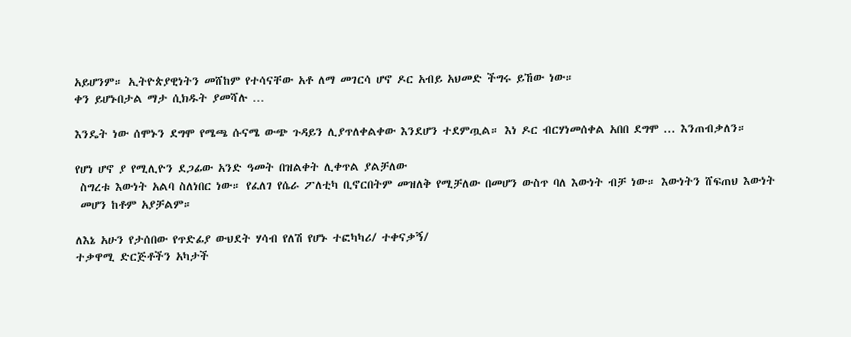አይሆንም። ኢትዮጵያዊነትን መሸከም የተሳናቸው አቶ ለማ መገርሳ ሆኖ ዶር አብይ አህመድ ችግሩ ይኸው ነው።
ቀን ይሆኑበታል ማታ ሲክዱት ያመሻሉ …

እንዴት ነው ሰሞኑን ደግሞ የሜጫ ሱናሜ ውጭ ጉዳይን ሊያጥለቀልቀው እንደሆን ተደምጧል። እነ ዶር ብርሃነመሰቀል አበበ ደግሞ ... እንጠብቃለን።

የሆነ ሆኖ ያ የሚሊዮን ደጋፊው አንድ ዓመት በዝልቀት ሊቀጥል ያልቻለው
 ስግረቱ እውነት አልባ ስለነበር ነው። የፈለገ የሴራ ፖለቲካ ቢኖርበትም መዝለቅ የሚቻለው በመሆን ውስጥ ባለ እውነት ብቻ ነው። እውነትን ሸፍጠህ እውነት
 መሆን ከቶም አያቻልም።

ለእኔ አሁን የታሰበው የጥድፊያ ውህደት ሃሳብ የለሽ የሆኑ ተፎካካሪ/ ተቀናቃኝ/
ተቃዋሚ ድርጅቶችን አካታች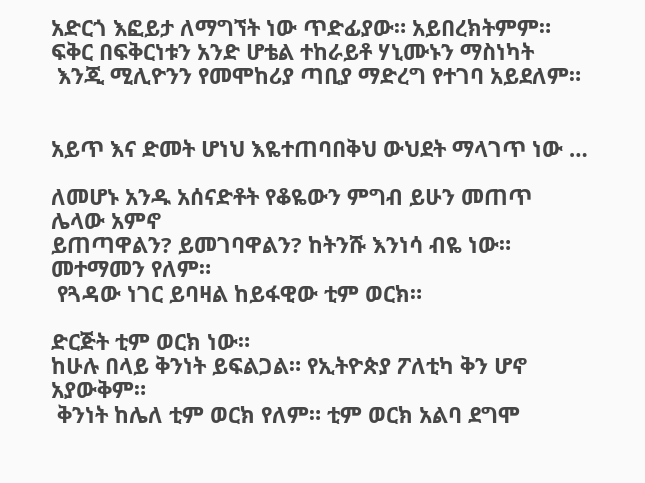አድርጎ እፎይታ ለማግኘት ነው ጥድፊያው። አይበረክትምም። ፍቅር በፍቅርነቱን አንድ ሆቴል ተከራይቶ ሃኒሙኑን ማስነካት
 እንጂ ሚሊዮንን የመሞከሪያ ጣቢያ ማድረግ የተገባ አይደለም።


አይጥ እና ድመት ሆነህ እዬተጠባበቅህ ውህደት ማላገጥ ነው …

ለመሆኑ አንዱ አሰናድቶት የቆዬውን ምግብ ይሁን መጠጥ ሌላው አምኖ
ይጠጣዋልን? ይመገባዋልን? ከትንሹ እንነሳ ብዬ ነው። መተማመን የለም።
 የጓዳው ነገር ይባዛል ከይፋዊው ቲም ወርክ።

ድርጅት ቲም ወርክ ነው።
ከሁሉ በላይ ቅንነት ይፍልጋል። የኢትዮጵያ ፖለቲካ ቅን ሆኖ አያውቅም።
 ቅንነት ከሌለ ቲም ወርክ የለም። ቲም ወርክ አልባ ደግሞ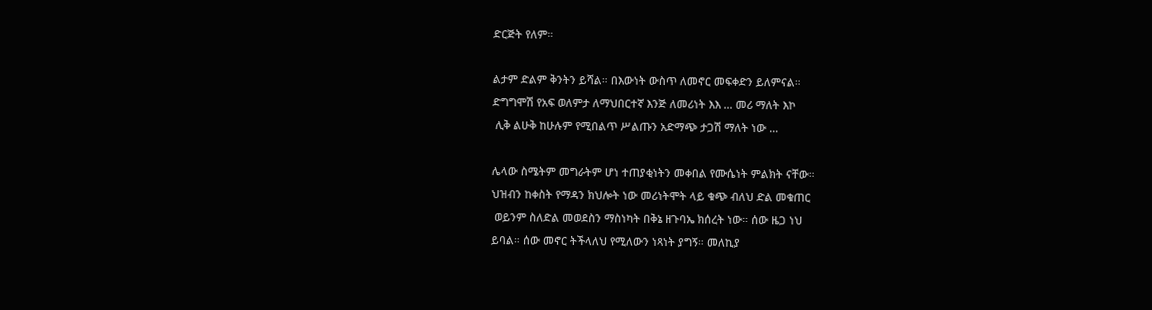ድርጅት የለም።

ልታም ድልም ቅንትን ይሻል። በእውነት ውስጥ ለመኖር መፍቀድን ይለምናል።
ድግግሞሽ የአፍ ወለምታ ለማህበርተኛ እንጅ ለመሪነት እእ … መሪ ማለት እኮ
 ሊቅ ልሁቅ ከሁሉም የሚበልጥ ሥልጡን አድማጭ ታጋሽ ማለት ነው …

ሌላው ስሜትም መግራትም ሆነ ተጠያቂነትን መቀበል የሙሴነት ምልክት ናቸው።
ህዝብን ከቀስት የማዳን ክህሎት ነው መሪነትሞት ላይ ቁጭ ብለህ ድል መቁጠር
 ወይንም ስለድል መወደስን ማስነካት በቅኔ ዘጉባኤ ክሰረት ነው። ሰው ዜጋ ነህ
ይባል። ሰው መኖር ትችላለህ የሚለውን ነጻነት ያግኝ። መለኪያ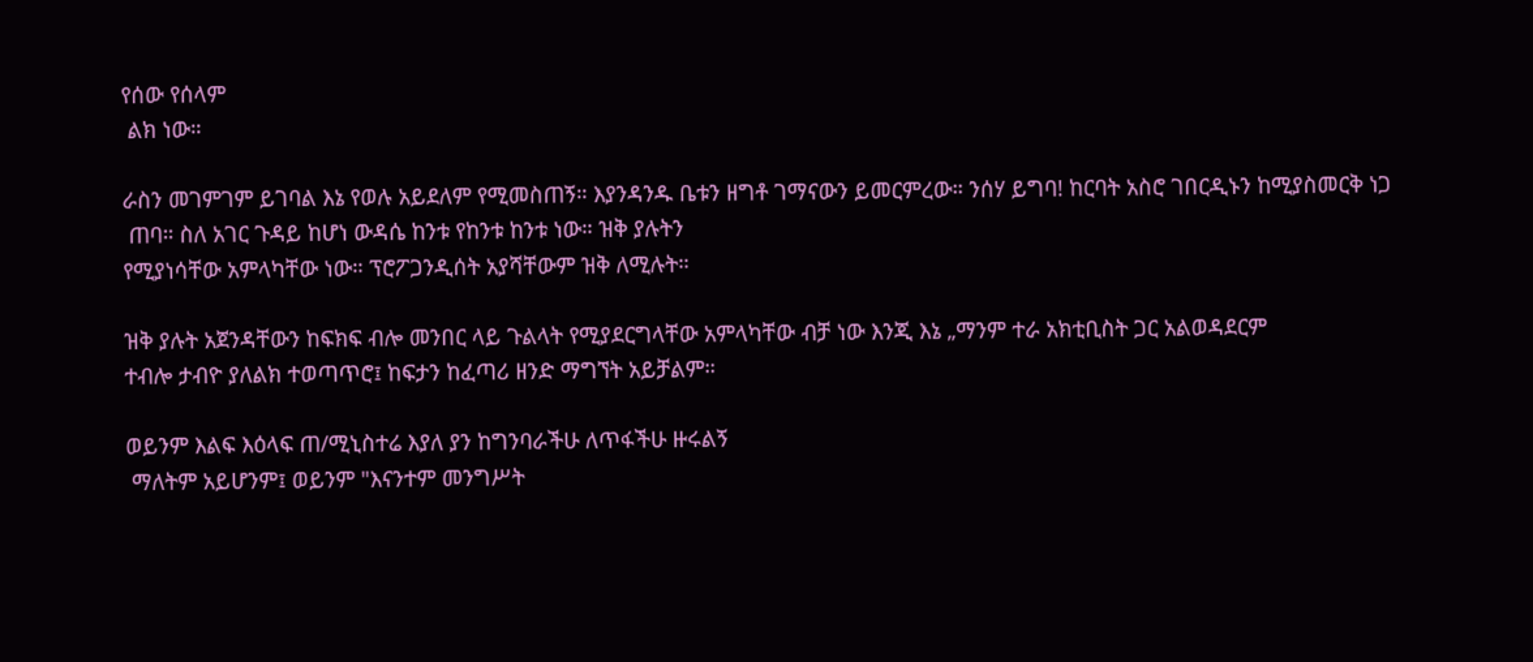የሰው የሰላም
 ልክ ነው።

ራስን መገምገም ይገባል እኔ የወሉ አይደለም የሚመስጠኝ። እያንዳንዱ ቤቱን ዘግቶ ገማናውን ይመርምረው። ንሰሃ ይግባ! ከርባት አስሮ ገበርዲኑን ከሚያስመርቅ ነጋ
 ጠባ። ስለ አገር ጉዳይ ከሆነ ውዳሴ ከንቱ የከንቱ ከንቱ ነው። ዝቅ ያሉትን
የሚያነሳቸው አምላካቸው ነው። ፕሮፖጋንዲሰት አያሻቸውም ዝቅ ለሚሉት።

ዝቅ ያሉት አጀንዳቸውን ከፍክፍ ብሎ መንበር ላይ ጉልላት የሚያደርግላቸው አምላካቸው ብቻ ነው እንጂ እኔ „ማንም ተራ አክቲቢስት ጋር አልወዳደርም
ተብሎ ታብዮ ያለልክ ተወጣጥሮ፤ ከፍታን ከፈጣሪ ዘንድ ማግኘት አይቻልም።

ወይንም እልፍ እዕላፍ ጠ/ሚኒስተሬ እያለ ያን ከግንባራችሁ ለጥፋችሁ ዙሩልኝ
 ማለትም አይሆንም፤ ወይንም "እናንተም መንግሥት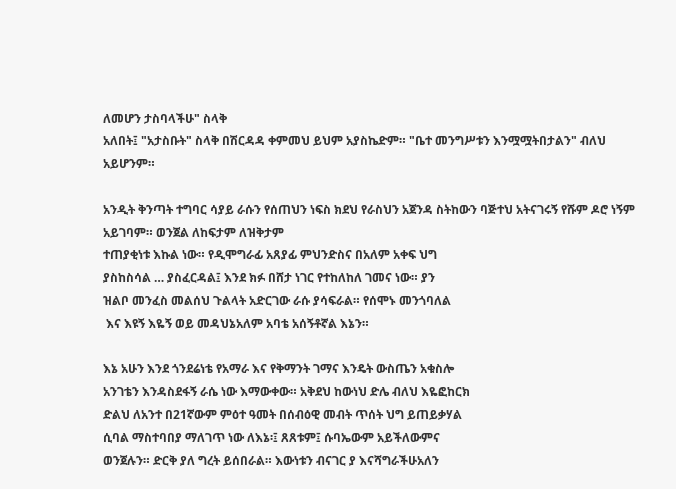ለመሆን ታስባላችሁ" ስላቅ
አለበት፤ "አታስቡት" ስላቅ በሽርዳዳ ቀምመህ ይህም አያስኬድም። "ቤተ መንግሥቱን እንሟሟትበታልን" ብለህ አይሆንም።

አንዲት ቅንጣት ተግባር ሳያይ ራሱን የሰጠህን ነፍስ ክደህ የራስህን አጀንዳ ስትከውን ባጅተህ አትናገሩኝ የሹም ዶሮ ነኝም አይገባም። ወንጀል ለከፍታም ለዝቅታም
ተጠያቂነቱ እኩል ነው። የዲሞግራፊ አጸያፊ ምህንድስና በአለም አቀፍ ህግ
ያስከስሳል … ያስፈርዳል፤ እንደ ክፉ በሸታ ነገር የተከለከለ ገመና ነው። ያን
ዝልቦ መንፈስ መልሰህ ጉልላት አድርገው ራሱ ያሳፍራል። የሰሞኑ መንጎባለል
 እና እዩኝ እዬኝ ወይ መዳህኔአለም አባቴ አሰኝቶኛል እኔን።

እኔ አሁን እንደ ጎንደሬነቴ የአማራ እና የቅማንት ገማና እንዴት ውስጤን አቁስሎ
አንገቴን እንዳስደፋኝ ራሴ ነው እማውቀው። አቅደህ ከውነህ ድሌ ብለህ እዬፎከርክ
ድልህ ለአንተ በ21ኛውም ምዕተ ዓመት በሰብዕዊ መብት ጥሰት ህግ ይጠይቃሃል
ሲባል ማስተባበያ ማለገጥ ነው ለእኔ፡፤ ጸጸቱም፤ ሱባኤውም አይችለውምና
ወንጀሉን። ድርቅ ያለ ግረት ይሰበራል። እውነቱን ብናገር ያ እናሻግራችሁአለን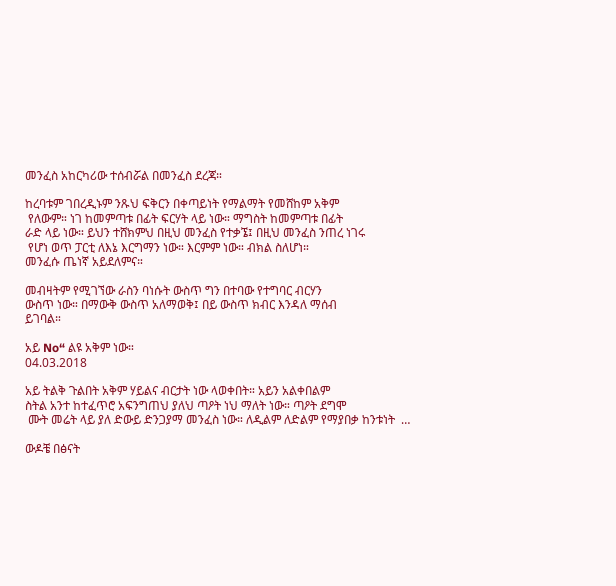መንፈስ አከርካሪው ተሰብሯል በመንፈስ ደረጃ።

ከረባቱም ገበረዲኑም ንጹህ ፍቅርን በቀጣይነት የማልማት የመሸከም አቅም
 የለውም። ነገ ከመምጣቱ በፊት ፍርሃት ላይ ነው። ማግስት ከመምጣቱ በፊት
ራድ ላይ ነው። ይህን ተሸክምህ በዚህ መንፈስ የተቃኜ፤ በዚህ መንፈስ ንጠረ ነገሩ
 የሆነ ወጥ ፓርቲ ለእኔ እርግማን ነው። እርምም ነው። ብክል ስለሆነ።
መንፈሱ ጤነኛ አይደለምና።

መብዛትም የሚገኘው ራስን ባነሱት ውስጥ ግን በተባው የተግባር ብርሃን
ውስጥ ነው። በማውቅ ውስጥ አለማወቅ፤ በይ ውስጥ ክብር እንዳለ ማሰብ
ይገባል።

አይ No“ ልዩ አቅም ነው።
04.03.2018

አይ ትልቅ ጉልበት አቅም ሃይልና ብርታት ነው ላወቀበት። አይን አልቀበልም
ስትል አንተ ከተፈጥሮ አፍንግጠህ ያለህ ጣዖት ነህ ማለት ነው። ጣዖት ደግሞ
 ሙት መሬት ላይ ያለ ድውይ ድንጋያማ መንፈስ ነው። ለዲልም ለድልም የማያበቃ ከንቱነት  …

ውዶቼ በፅናት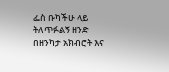ፌስ ቡካችሁ ላይ ትለጥፉልኝ ዘንድ በዘንካታ አክብሮት እና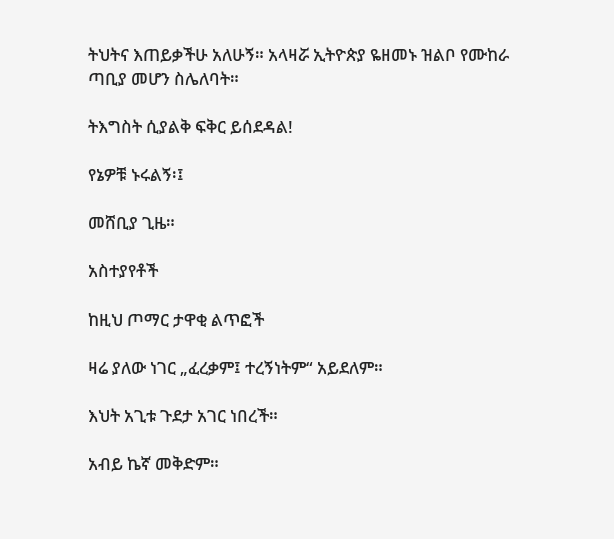ትህትና እጠይቃችሁ አለሁኝ። አላዛሯ ኢትዮጵያ ዬዘመኑ ዝልቦ የሙከራ ጣቢያ መሆን ስሌለባት።

ትእግስት ሲያልቅ ፍቅር ይሰደዳል!

የኔዎቹ ኑሩልኝ፡፤

መሸቢያ ጊዜ።

አስተያየቶች

ከዚህ ጦማር ታዋቂ ልጥፎች

ዛሬ ያለው ነገር „ፈረቃም፤ ተረኝነትም“ አይደለም።

እህት አጊቱ ጉደታ አገር ነበረች።

አብይ ኬኛ መቅድም።